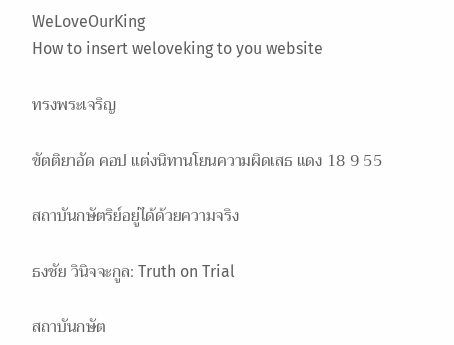WeLoveOurKing
How to insert weloveking to you website

ทรงพระเจริญ

ขัตติยาอัด คอป แต่งนิทานโยนความผิดเสธ แดง 18 9 55

สถาบันกษัตริย์อยู่ได้ด้วยความจริง

ธงชัย วินิจจะกูล: Truth on Trial

สถาบันกษัต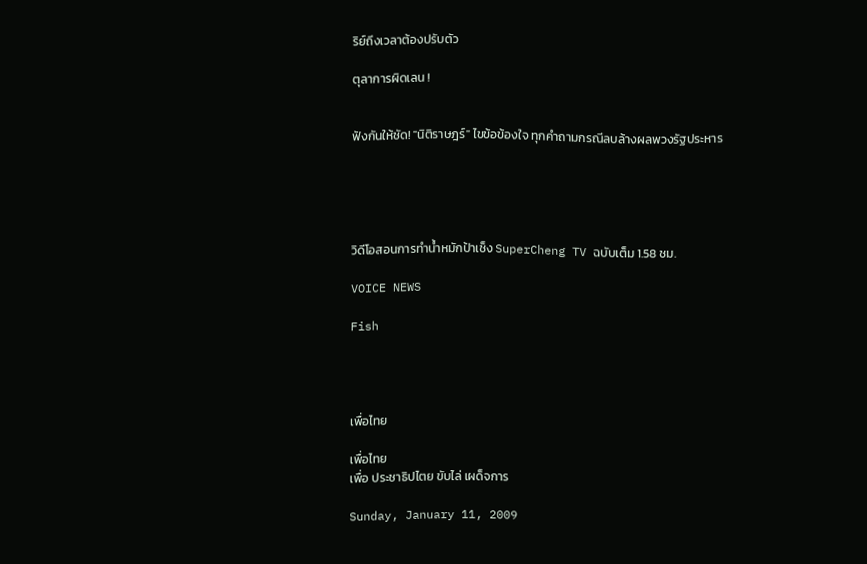ริย์ถึงเวลาต้องปรับตัว

ตุลาการผิดเลน !


ฟังกันให้ชัด! "นิติราษฎร์" ไขข้อข้องใจ ทุกคำถามกรณีลบล้างผลพวงรัฐประหาร





วิดีโอสอนการทำน้ำหมักป้าเช็ง SuperCheng TV ฉบับเต็ม 1.58 ชม.

VOICE NEWS

Fish




เพื่อไทย

เพื่อไทย
เพื่อ ประชาธิปไตย ขับไล่ เผด็จการ

Sunday, January 11, 2009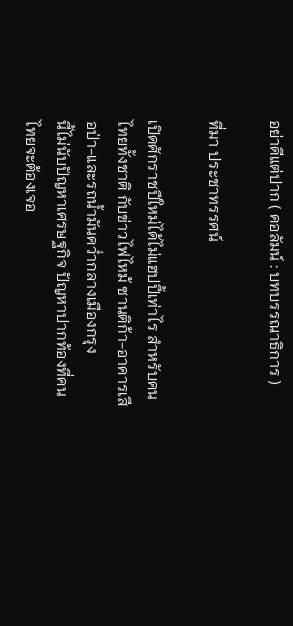อย่าดีแต่ปาก ( คอลัมน์ : บทบรรณาธิการ )

ที่มา ประชาทรรศน์

เปิดศักราชปีใหม่ได้ไม่แฮปปี้เท่าไร สำหรับคนไทยทั้งชาติ กับข่าวไฟไหม้ ซานติก้า-อาคารเสือป่า-และรถน้ำมันคว่ำกลางเมืองกรุง
นี้ไม่นับปัญหาเศรษฐกิจ ปัญหาปากท้องที่คนไทยจะต้องเจอ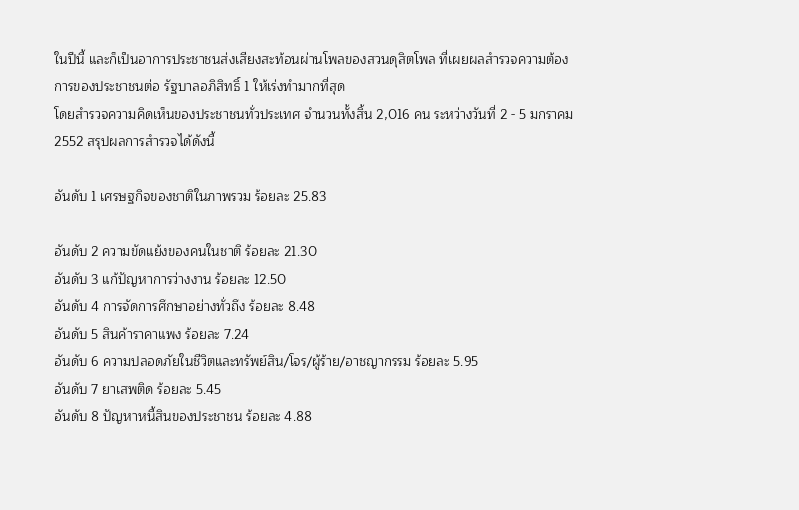ในปีนี้ และก็เป็นอาการประชาชนส่งเสียงสะท้อนผ่านโพลของสวนดุสิตโพล ที่เผยผลสำรวจความต้องการของประชาชนต่อ รัฐบาลอภิสิทธิ์ 1 ให้เร่งทำมากที่สุด
โดยสำรวจความคิดเห็นของประชาชนทั่วประเทศ จำนวนทั้งสิ้น 2,016 คน ระหว่างวันที่ 2 - 5 มกราคม 2552 สรุปผลการสำรวจได้ดังนี้

อันดับ 1 เศรษฐกิจของชาติในภาพรวม ร้อยละ 25.83

อันดับ 2 ความขัดแย้งของคนในชาติ ร้อยละ 21.30
อันดับ 3 แก้ปัญหาการว่างงาน ร้อยละ 12.50
อันดับ 4 การจัดการศึกษาอย่างทั่วถึง ร้อยละ 8.48
อันดับ 5 สินค้าราคาแพง ร้อยละ 7.24
อันดับ 6 ความปลอดภัยในชีวิตและทรัพย์สิน/โจร/ผู้ร้าย/อาชญากรรม ร้อยละ 5.95
อันดับ 7 ยาเสพติด ร้อยละ 5.45
อันดับ 8 ปัญหาหนี้สินของประชาชน ร้อยละ 4.88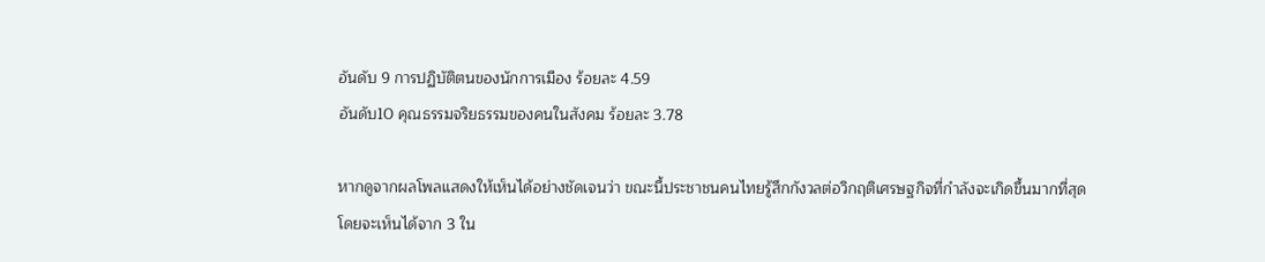อันดับ 9 การปฏิบัติตนของนักการเมือง ร้อยละ 4.59
อันดับ10 คุณธรรมจริยธรรมของคนในสังคม ร้อยละ 3.78

หากดูจากผลโพลแสดงให้เห็นได้อย่างชัดเจนว่า ขณะนี้ประชาชนคนไทยรู้สึกกังวลต่อวิกฤติเศรษฐกิจที่กำลังจะเกิดขึ้นมากที่สุด
โดยจะเห็นได้จาก 3 ใน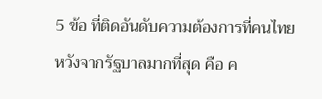5 ข้อ ที่ติดอันดับความต้องการที่คนไทยหวังจากรัฐบาลมากที่สุด คือ ค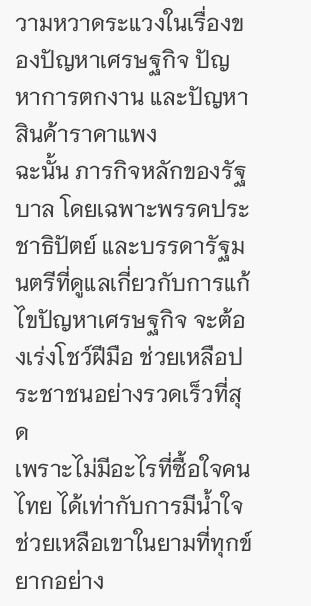วามหวาดระแวงในเรื่องของปัญหาเศรษฐกิจ ปัญหาการตกงาน และปัญหาสินค้าราคาแพง
ฉะนั้น ภารกิจหลักของรัฐบาล โดยเฉพาะพรรคประชาธิปัตย์ และบรรดารัฐมนตรีที่ดูแลเกี่ยวกับการแก้ไขปัญหาเศรษฐกิจ จะต้องเร่งโชว์ฝีมือ ช่วยเหลือประชาชนอย่างรวดเร็วที่สุด
เพราะไม่มีอะไรที่ซื้อใจคนไทย ได้เท่ากับการมีน้ำใจช่วยเหลือเขาในยามที่ทุกข์ยากอย่าง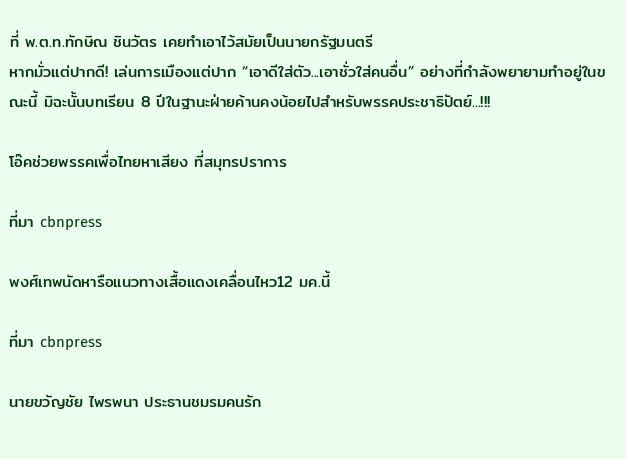ที่ พ.ต.ท.ทักษิณ ชินวัตร เคยทำเอาไว้สมัยเป็นนายกรัฐมนตรี
หากมั่วแต่ปากดี! เล่นการเมืองแต่ปาก “เอาดีใส่ตัว...เอาชั่วใส่คนอื่น” อย่างที่กำลังพยายามทำอยู่ในขณะนี้ มิฉะนั้นบทเรียน 8 ปีในฐานะฝ่ายค้านคงน้อยไปสำหรับพรรคประชาธิปัตย์...!!!

โอ๊คช่วยพรรคเพื่อไทยหาเสียง ที่สมุทรปราการ

ที่มา cbnpress

พงศ์เทพนัดหารือแนวทางเสื้อแดงเคลื่อนไหว12 มค.นี้

ที่มา cbnpress

นายขวัญชัย ไพรพนา ประธานชมรมคนรัก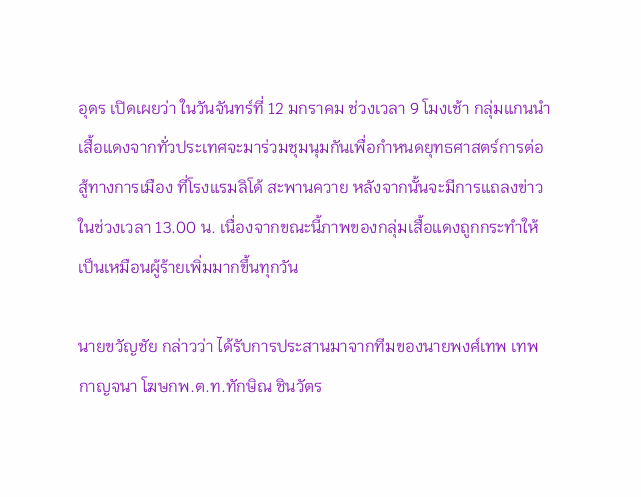อุดร เปิดเผยว่า ในวันจันทร์ที่ 12 มกราคม ช่วงเวลา 9 โมงเช้า กลุ่มแกนนำเสื้อแดงจากทั่วประเทศจะมาร่วมชุมนุมกันเพื่อกำหนดยุทธศาสตร์การต่อสู้ทางการเมือง ที่โรงแรมลิโด้ สะพานควาย หลังจากนั้นจะมีการแถลงข่าวในช่วงเวลา 13.00 น. เนื่องจากขณะนี้ภาพของกลุ่มเสื้อแดงถูกกระทำให้เป็นเหมือนผู้ร้ายเพิ่มมากขึ้นทุกวัน

นายขวัญชัย กล่าวว่า ได้รับการประสานมาจากทีมของนายพงศ์เทพ เทพกาญจนา โฆษกพ.ต.ท.ทักษิณ ชินวัตร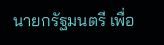นายกรัฐมนตรี เพื่อ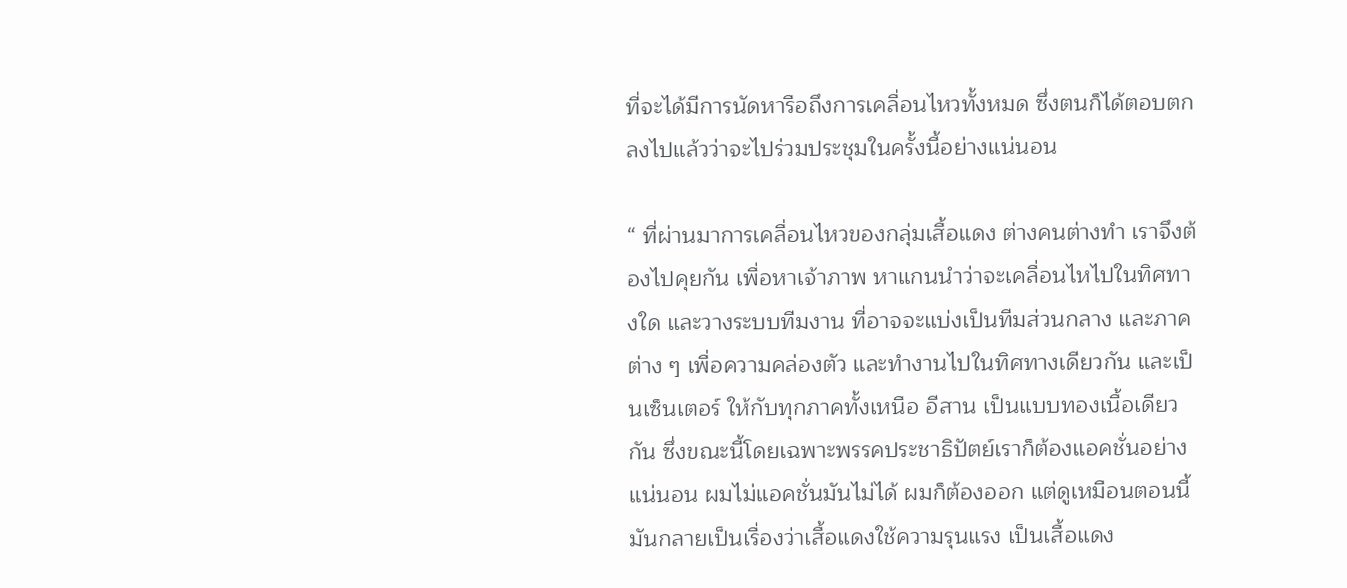ที่จะได้มีการนัดหารือถึงการเคลื่อนไหวทั้งหมด ซึ่งตนก็ได้ตอบตกลงไปแล้วว่าจะไปร่วมประชุมในครั้งนี้อย่างแน่นอน

“ ที่ผ่านมาการเคลื่อนไหวของกลุ่มเสื้อแดง ต่างคนต่างทำ เราจึงต้องไปคุยกัน เพื่อหาเจ้าภาพ หาแกนนำว่าจะเคลื่อนไหไปในทิศทางใด และวางระบบทีมงาน ที่อาจจะแบ่งเป็นทีมส่วนกลาง และภาคต่าง ๆ เพื่อความคล่องตัว และทำงานไปในทิศทางเดียวกัน และเป็นเซ็นเตอร์ ให้กับทุกภาคทั้งเหนือ อีสาน เป็นแบบทองเนื้อเดียวกัน ซึ่งขณะนี้โดยเฉพาะพรรคประชาธิปัตย์เราก็ต้องแอคชั่นอย่างแน่นอน ผมไม่แอคชั่นมันไม่ได้ ผมก็ต้องออก แต่ดูเหมือนตอนนี้มันกลายเป็นเรื่องว่าเสื้อแดงใช้ความรุนแรง เป็นเสื้อแดง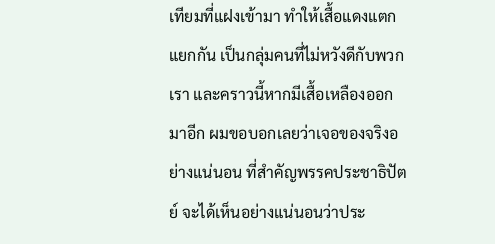เทียมที่แฝงเข้ามา ทำให้เสื้อแดงแตกแยกกัน เป็นกลุ่มคนที่ไม่หวังดีกับพวกเรา และคราวนี้หากมีเสื้อเหลืองออกมาอีก ผมขอบอกเลยว่าเจอของจริงอย่างแน่นอน ที่สำคัญพรรคประชาธิปัตย์ จะได้เห็นอย่างแน่นอนว่าประ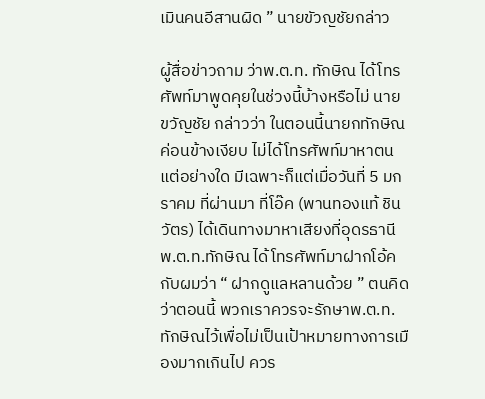เมินคนอีสานผิด ” นายขัวญชัยกล่าว

ผู้สื่อข่าวถาม ว่าพ.ต.ท. ทักษิณ ได้โทรศัพท์มาพูดคุยในช่วงนี้บ้างหรือไม่ นายขวัญชัย กล่าวว่า ในตอนนี้นายกทักษิณค่อนข้างเงียบ ไม่ได้โทรศัพท์มาหาตนแต่อย่างใด มีเฉพาะก็แต่เมื่อวันที่ 5 มกราคม ที่ผ่านมา ที่โอ๊ค (พานทองแท้ ชินวัตร) ได้เดินทางมาหาเสียงที่อุดรธานี พ.ต.ท.ทักษิณ ได้โทรศัพท์มาฝากโอ้คกับผมว่า “ ฝากดูแลหลานด้วย ” ตนคิดว่าตอนนี้ พวกเราควรจะรักษาพ.ต.ท.ทักษิณไว้เพื่อไม่เป็นเป้าหมายทางการเมืองมากเกินไป ควร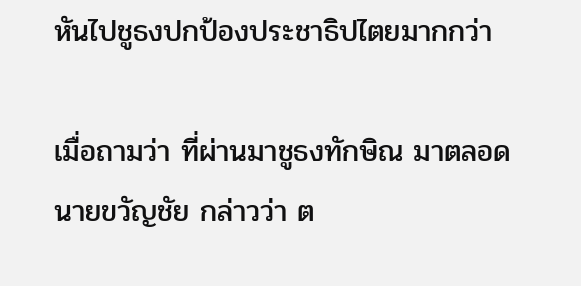หันไปชูธงปกป้องประชาธิปไตยมากกว่า

เมื่อถามว่า ที่ผ่านมาชูธงทักษิณ มาตลอด นายขวัญชัย กล่าวว่า ต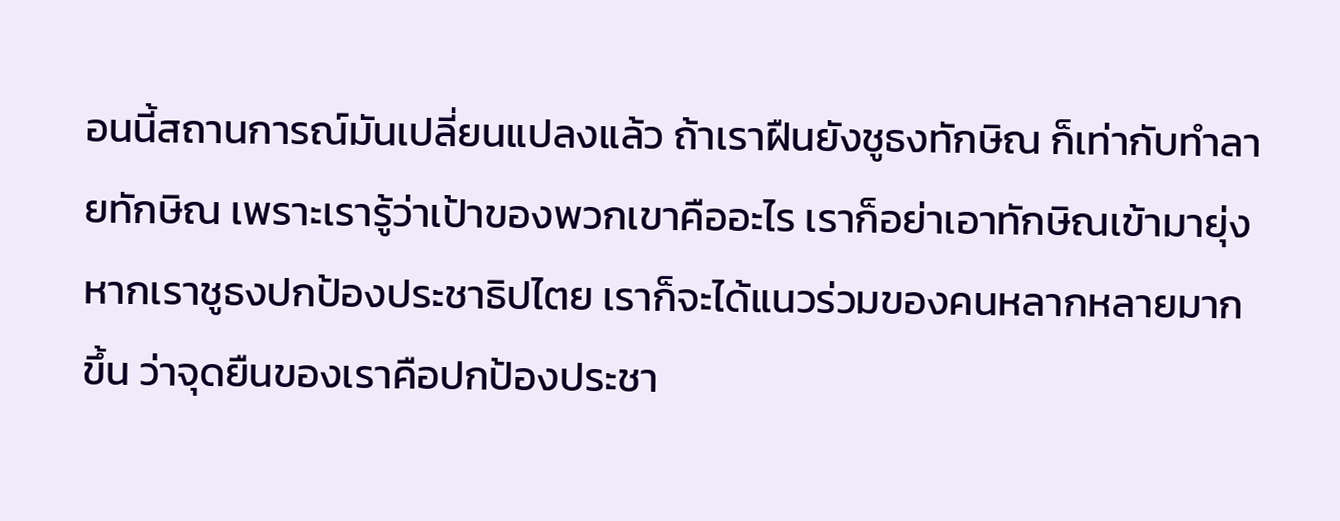อนนี้สถานการณ์มันเปลี่ยนแปลงแล้ว ถ้าเราฝืนยังชูธงทักษิณ ก็เท่ากับทำลายทักษิณ เพราะเรารู้ว่าเป้าของพวกเขาคืออะไร เราก็อย่าเอาทักษิณเข้ามายุ่ง หากเราชูธงปกป้องประชาธิปไตย เราก็จะได้แนวร่วมของคนหลากหลายมากขึ้น ว่าจุดยืนของเราคือปกป้องประชา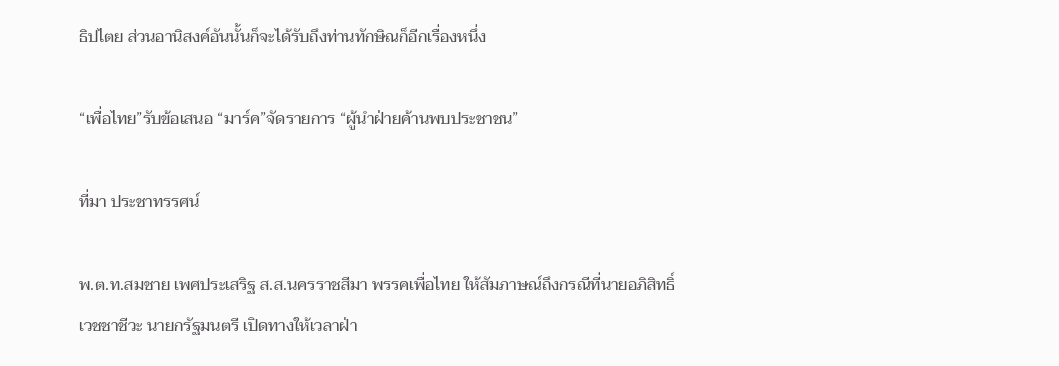ธิปไตย ส่วนอานิสงค์อันนั้นก็จะได้รับถึงท่านทักษิณก็อีกเรื่องหนึ่ง

“เพื่อไทย”รับข้อเสนอ “มาร์ค”จัดรายการ “ผู้นำฝ่ายค้านพบประชาชน”

ที่มา ประชาทรรศน์

พ.ต.ท.สมชาย เพศประเสริฐ ส.ส.นครราชสีมา พรรคเพื่อไทย ให้สัมภาษณ์ถึงกรณีที่นายอภิสิทธิ์ เวชชาชีวะ นายกรัฐมนตรี เปิดทางให้เวลาฝ่า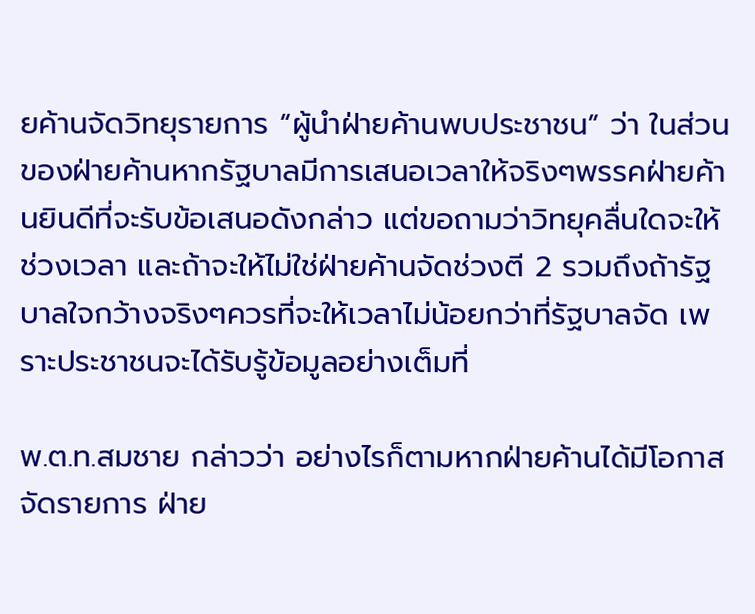ยค้านจัดวิทยุรายการ “ผู้นำฝ่ายค้านพบประชาชน” ว่า ในส่วนของฝ่ายค้านหากรัฐบาลมีการเสนอเวลาให้จริงๆพรรคฝ่ายค้านยินดีที่จะรับข้อเสนอดังกล่าว แต่ขอถามว่าวิทยุคลื่นใดจะให้ช่วงเวลา และถ้าจะให้ไม่ใช่ฝ่ายค้านจัดช่วงตี 2 รวมถึงถ้ารัฐบาลใจกว้างจริงๆควรที่จะให้เวลาไม่น้อยกว่าที่รัฐบาลจัด เพราะประชาชนจะได้รับรู้ข้อมูลอย่างเต็มที่

พ.ต.ท.สมชาย กล่าวว่า อย่างไรก็ตามหากฝ่ายค้านได้มีโอกาสจัดรายการ ฝ่าย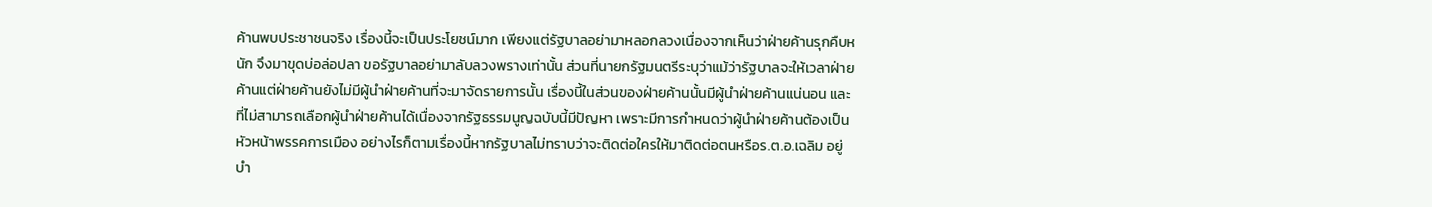ค้านพบประชาชนจริง เรื่องนี้จะเป็นประโยชน์มาก เพียงแต่รัฐบาลอย่ามาหลอกลวงเนื่องจากเห็นว่าฝ่ายค้านรุกคืบหนัก จึงมาขุดบ่อล่อปลา ขอรัฐบาลอย่ามาลับลวงพรางเท่านั้น ส่วนที่นายกรัฐมนตรีระบุว่าแม้ว่ารัฐบาลจะให้เวลาฝ่ายค้านแต่ฝ่ายค้านยังไม่มีผู้นำฝ่ายค้านที่จะมาจัดรายการนั้น เรื่องนี้ในส่วนของฝ่ายค้านนั้นมีผู้นำฝ่ายค้านแน่นอน และที่ไม่สามารถเลือกผู้นำฝ่ายค้านได้เนื่องจากรัฐธรรมนูญฉบับนี้มีปัญหา เพราะมีการกำหนดว่าผู้นำฝ่ายค้านต้องเป็นหัวหน้าพรรคการเมือง อย่างไรก็ตามเรื่องนี้หากรัฐบาลไม่ทราบว่าจะติดต่อใครให้มาติดต่อตนหรือร.ต.อ.เฉลิม อยู่บำ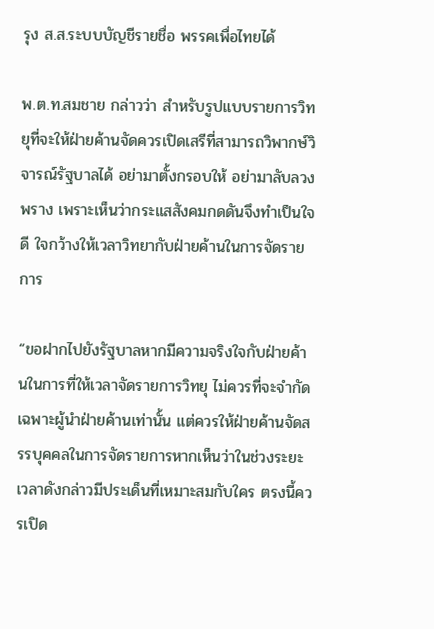รุง ส.ส.ระบบบัญชีรายชื่อ พรรคเพื่อไทยได้

พ.ต.ท.สมชาย กล่าวว่า สำหรับรูปแบบรายการวิทยุที่จะให้ฝ่ายค้านจัดควรเปิดเสรีที่สามารถวิพากษ์วิจารณ์รัฐบาลได้ อย่ามาตั้งกรอบให้ อย่ามาลับลวงพราง เพราะเห็นว่ากระแสสังคมกดดันจึงทำเป็นใจดี ใจกว้างให้เวลาวิทยากับฝ่ายค้านในการจัดรายการ

“ขอฝากไปยังรัฐบาลหากมีความจริงใจกับฝ่ายค้านในการที่ให้เวลาจัดรายการวิทยุ ไม่ควรที่จะจำกัดเฉพาะผู้นำฝ่ายค้านเท่านั้น แต่ควรให้ฝ่ายค้านจัดสรรบุคคลในการจัดรายการหากเห็นว่าในช่วงระยะเวลาดังกล่าวมีประเด็นที่เหมาะสมกับใคร ตรงนี้ควรเปิด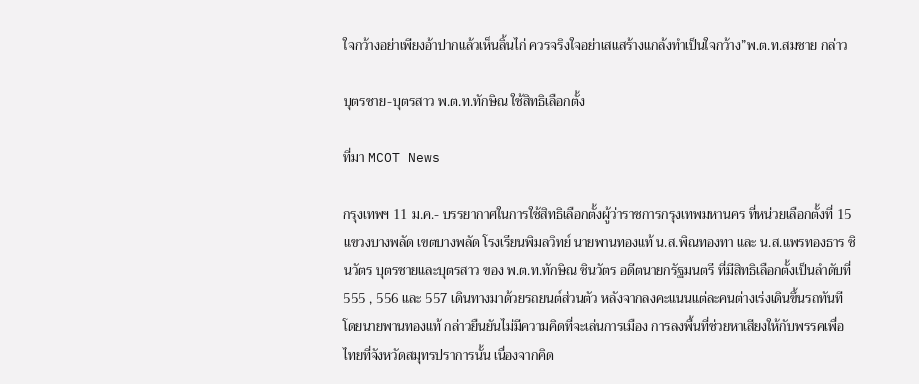ใจกว้างอย่าเพียงอ้าปากแล้วเห็นลิ้นไก่ ควรจริงใจอย่าเสแสร้างแกล้งทำเป็นใจกว้าง”พ.ต.ท.สมชาย กล่าว

บุตรชาย-บุตรสาว พ.ต.ท.ทักษิณ ใช้สิทธิเลือกตั้ง

ที่มา MCOT News

กรุงเทพฯ 11 ม.ค.- บรรยากาศในการใช้สิทธิเลือกตั้งผู้ว่าราชการกรุงเทพมหานคร ที่หน่วยเลือกตั้งที่ 15 แขวงบางพลัด เขตบางพลัด โรงเรียนพิมลวิทย์ นายพานทองแท้ น.ส.พิณทองทา และ น.ส.แพรทองธาร ชินวัตร บุตรชายและบุตรสาว ของ พ.ต.ท.ทักษิณ ชินวัตร อดีตนายกรัฐมนตรี ที่มีสิทธิเลือกตั้งเป็นลำดับที่ 555 , 556 และ 557 เดินทางมาด้วยรถยนต์ส่วนตัว หลังจากลงคะแนนแต่ละคนต่างเร่งเดินขึ้นรถทันที โดยนายพานทองแท้ กล่าวยืนยันไม่มีความคิดที่จะเล่นการเมือง การลงพื้นที่ช่วยหาเสียงให้กับพรรคเพื่อไทยที่จังหวัดสมุทรปราการนั้น เนื่องจากคิด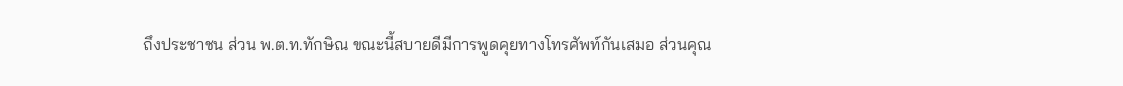ถึงประชาชน ส่วน พ.ต.ท.ทักษิณ ขณะนี้สบายดีมีการพูดคุยทางโทรศัพท์กันเสมอ ส่วนคุณ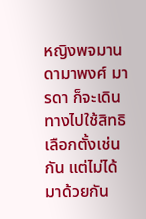หญิงพจมาน ดามาพงศ์ มารดา ก็จะเดินทางไปใช้สิทธิเลือกตั้งเช่นกัน แต่ไม่ได้มาด้วยกัน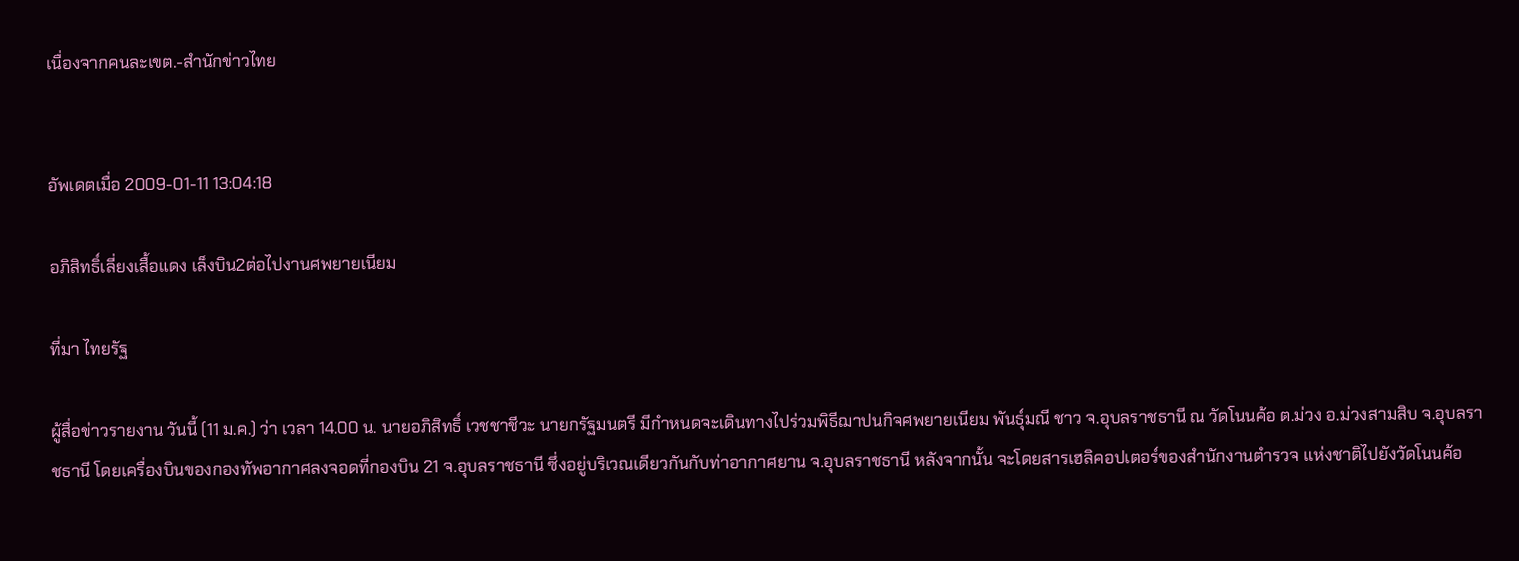เนื่องจากคนละเขต.-สำนักข่าวไทย


อัพเดตเมื่อ 2009-01-11 13:04:18

อภิสิทธิ์เลี่ยงเสื้อแดง เล็งบิน2ต่อไปงานศพยายเนียม

ที่มา ไทยรัฐ

ผู้สื่อข่าวรายงาน วันนี้ (11 ม.ค.) ว่า เวลา 14.00 น. นายอภิสิทธิ์ เวชชาชีวะ นายกรัฐมนตรี มีกำหนดจะเดินทางไปร่วมพิธีฌาปนกิจศพยายเนียม พันธุ์มณี ชาว จ.อุบลราชธานี ณ วัดโนนค้อ ต.ม่วง อ.ม่วงสามสิบ จ.อุบลราชธานี โดยเครื่องบินของกองทัพอากาศลงจอดที่กองบิน 21 จ.อุบลราชธานี ซึ่งอยู่บริเวณเดียวกันกับท่าอากาศยาน จ.อุบลราชธานี หลังจากนั้น จะโดยสารเฮลิคอปเตอร์ของสำนักงานตำรวจ แห่งชาติไปยังวัดโนนค้อ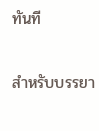ทันที

สำหรับบรรยา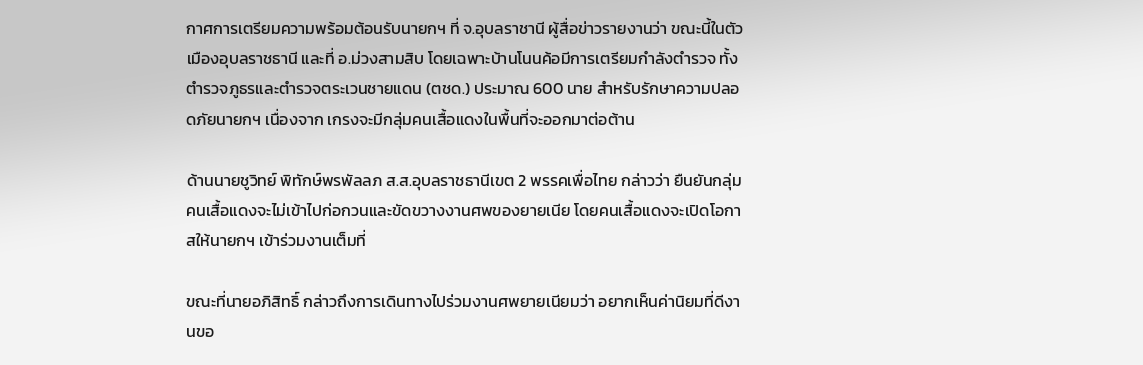กาศการเตรียมความพร้อมต้อนรับนายกฯ ที่ จ.อุบลราชานี ผู้สื่อข่าวรายงานว่า ขณะนี้ในตัวเมืองอุบลราชธานี และที่ อ.ม่วงสามสิบ โดยเฉพาะบ้านโนนค้อมีการเตรียมกำลังตำรวจ ทั้งตำรวจภูธรและตำรวจตระเวนชายแดน (ตชด.) ประมาณ 600 นาย สำหรับรักษาความปลอดภัยนายกฯ เนื่องจาก เกรงจะมีกลุ่มคนเสื้อแดงในพื้นที่จะออกมาต่อต้าน

ด้านนายชูวิทย์ พิทักษ์พรพัลลภ ส.ส.อุบลราชธานีเขต 2 พรรคเพื่อไทย กล่าวว่า ยืนยันกลุ่มคนเสื้อแดงจะไม่เข้าไปก่อกวนและขัดขวางงานศพของยายเนีย โดยคนเสื้อแดงจะเปิดโอกาสให้นายกฯ เข้าร่วมงานเต็มที่

ขณะที่นายอภิสิทธิ์ กล่าวถึงการเดินทางไปร่วมงานศพยายเนียมว่า อยากเห็นค่านิยมที่ดีงานขอ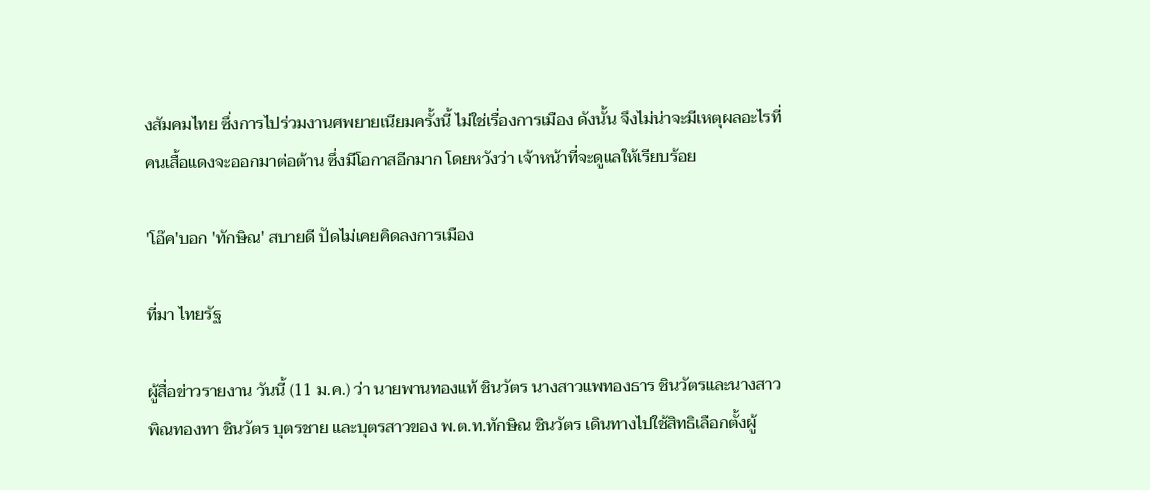งสัมคมไทย ซึ่งการไปร่วมงานศพยายเนียมครั้งนี้ ไม่ใช่เรื่องการเมือง ดังนั้น จึงไม่น่าจะมีเหตุผลอะไรที่คนเสื้อแดงจะออกมาต่อต้าน ซึ่งมีโอกาสอีกมาก โดยหวังว่า เจ้าหน้าที่จะดูแลให้เรียบร้อย

'โอ๊ค'บอก 'ทักษิณ' สบายดี ปัดไม่เคยคิดลงการเมือง

ที่มา ไทยรัฐ

ผู้สื่อข่าวรายงาน วันนี้ (11 ม.ค.) ว่า นายพานทองแท้ ชินวัตร นางสาวแพทองธาร ชินวัตรและนางสาวพิณทองทา ชินวัตร บุตรชาย และบุตรสาวของ พ.ต.ท.ทักษิณ ชินวัตร เดินทางไปใช้สิทธิเลือกตั้งผู้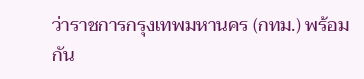ว่าราชการกรุงเทพมหานคร (กทม.) พร้อมกัน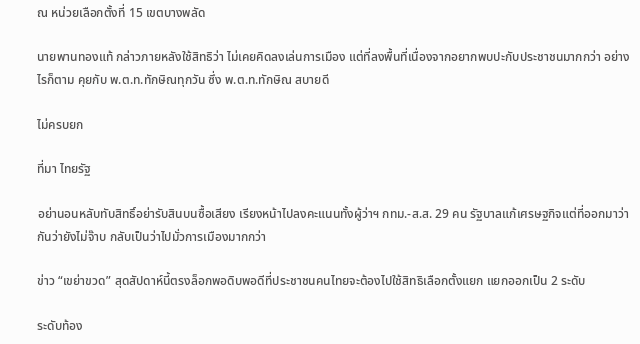ณ หน่วยเลือกตั้งที่ 15 เขตบางพลัด

นายพานทองแท้ กล่าวภายหลังใช้สิทธิว่า ไม่เคยคิดลงเล่นการเมือง แต่ที่ลงพื้นที่เนื่องจากอยากพบปะกับประชาชนมากกว่า อย่างไรก็ตาม คุยกับ พ.ต.ท.ทักษิณทุกวัน ซึ่ง พ.ต.ท.ทักษิณ สบายดี

ไม่ครบยก

ที่มา ไทยรัฐ

อย่านอนหลับทับสิทธิ์อย่ารับสินบนซื้อเสียง เรียงหน้าไปลงคะแนนทั้งผู้ว่าฯ กทม.-ส.ส. 29 คน รัฐบาลแก้เศรษฐกิจแต่ที่ออกมาว่ากันว่ายังไม่จ๊าบ กลับเป็นว่าไปมั่วการเมืองมากกว่า

ข่าว “เขย่าขวด” สุดสัปดาห์นี้ตรงล็อกพอดิบพอดีที่ประชาชนคนไทยจะต้องไปใช้สิทธิเลือกตั้งแยก แยกออกเป็น 2 ระดับ

ระดับท้อง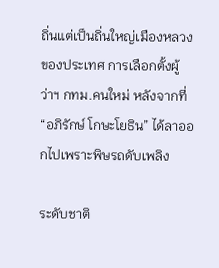ถิ่นแต่เป็นถิ่นใหญ่เมืองหลวงของประเทศ การเลือกตั้งผู้ว่าฯ กทม.คนใหม่ หลังจากที่ “อภิรักษ์ โกษะโยธิน” ได้ลาออกไปเพราะพิษรถดับเพลิง

ระดับชาติ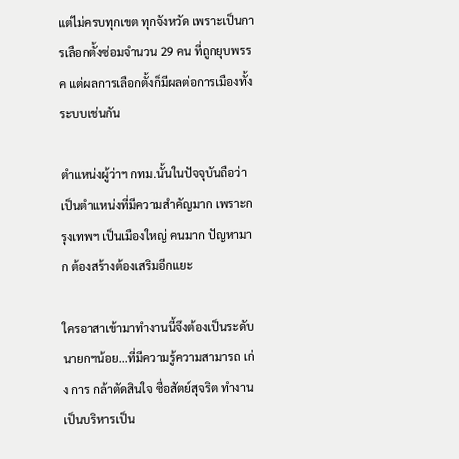แต่ไม่ครบทุกเขต ทุกจังหวัด เพราะเป็นการเลือกตั้งซ่อมจำนวน 29 คน ที่ถูกยุบพรรค แต่ผลการเลือกตั้งก็มีผลต่อการเมืองทั้งระบบเช่นกัน

ตำแหน่งผู้ว่าฯ กทม.นั้นในปัจจุบันถือว่า เป็นตำแหน่งที่มีความสำคัญมาก เพราะกรุงเทพฯ เป็นเมืองใหญ่ คนมาก ปัญหามาก ต้องสร้างต้องเสริมอีกแยะ

ใครอาสาเข้ามาทำงานนี้จึงต้องเป็นระดับ นายกฯน้อย...ที่มีความรู้ความสามารถ เก่ง การ กล้าตัดสินใจ ซื่อสัตย์สุจริต ทำงานเป็นบริหารเป็น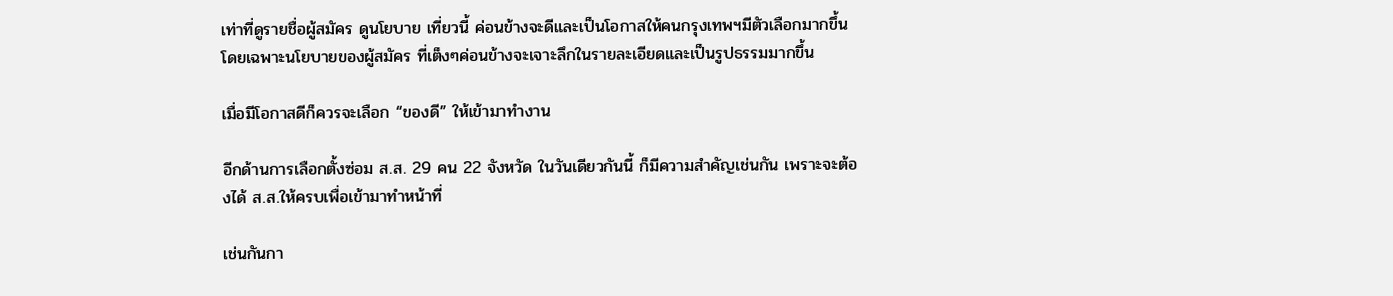เท่าที่ดูรายชื่อผู้สมัคร ดูนโยบาย เที่ยวนี้ ค่อนข้างจะดีและเป็นโอกาสให้คนกรุงเทพฯมีตัวเลือกมากขึ้น โดยเฉพาะนโยบายของผู้สมัคร ที่เต็งๆค่อนข้างจะเจาะลึกในรายละเอียดและเป็นรูปธรรมมากขึ้น

เมื่อมีโอกาสดีก็ควรจะเลือก “ของดี” ให้เข้ามาทำงาน

อีกด้านการเลือกตั้งซ่อม ส.ส. 29 คน 22 จังหวัด ในวันเดียวกันนี้ ก็มีความสำคัญเช่นกัน เพราะจะต้องได้ ส.ส.ให้ครบเพื่อเข้ามาทำหน้าที่

เช่นกันกา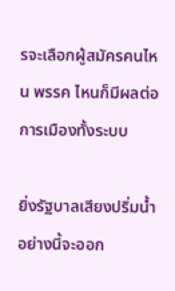รจะเลือกผู้สมัครคนไหน พรรค ไหนก็มีผลต่อการเมืองทั้งระบบ

ยิ่งรัฐบาลเสียงปริ่มนํ้าอย่างนี้จะออก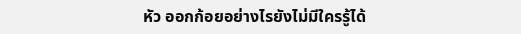หัว ออกก้อยอย่างไรยังไม่มีใครรู้ได้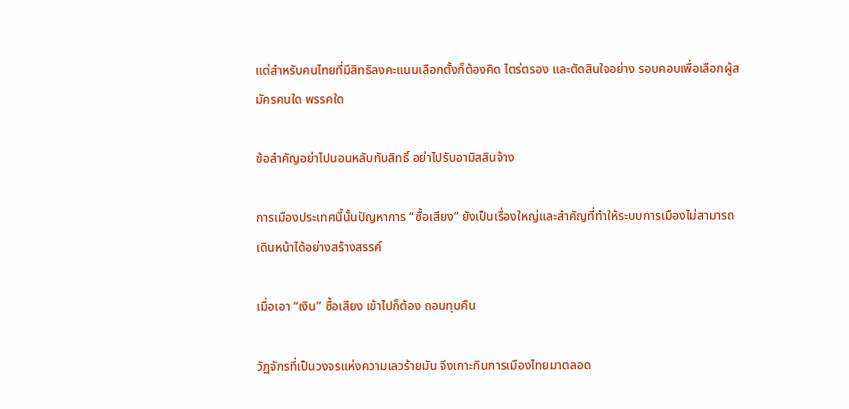แต่สำหรับคนไทยที่มีสิทธิลงคะแนนเลือกตั้งก็ต้องคิด ไตร่ตรอง และตัดสินใจอย่าง รอบคอบเพื่อเลือกผู้สมัครคนใด พรรคใด

ข้อสำคัญอย่าไปนอนหลับทับสิทธิ์ อย่าไปรับอามิสสินจ้าง

การเมืองประเทศนี้นั้นปัญหาการ “ซื้อเสียง” ยังเป็นเรื่องใหญ่และสำคัญที่ทำให้ระบบการเมืองไม่สามารถเดินหน้าได้อย่างสร้างสรรค์

เมื่อเอา “เงิน” ซื้อเสียง เข้าไปก็ต้อง ถอนทุนคืน

วัฏจักรที่เป็นวงจรแห่งความเลวร้ายมัน จึงเกาะกินการเมืองไทยมาตลอด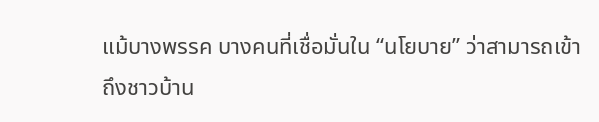แม้บางพรรค บางคนที่เชื่อมั่นใน “นโยบาย” ว่าสามารถเข้าถึงชาวบ้าน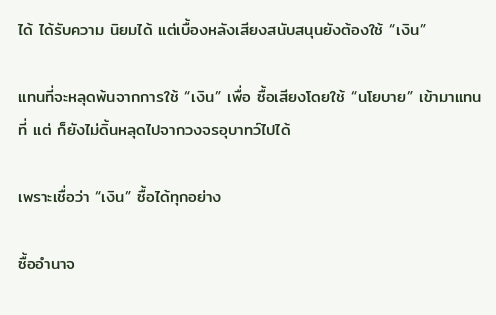ได้ ได้รับความ นิยมได้ แต่เบื้องหลังเสียงสนับสนุนยังต้องใช้ “เงิน”

แทนที่จะหลุดพ้นจากการใช้ “เงิน” เพื่อ ซื้อเสียงโดยใช้ “นโยบาย” เข้ามาแทนที่ แต่ ก็ยังไม่ดิ้นหลุดไปจากวงจรอุบาทว์ไปได้

เพราะเชื่อว่า “เงิน” ซื้อได้ทุกอย่าง

ซื้ออำนาจ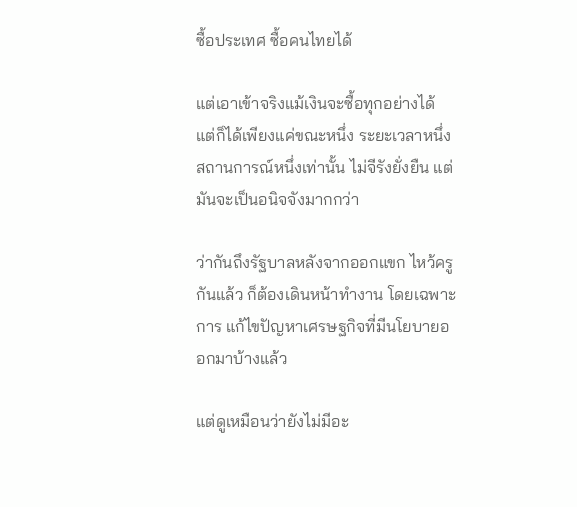ซื้อประเทศ ซื้อคนไทยได้

แต่เอาเข้าจริงแม้เงินจะซื้อทุกอย่างได้ แต่ก็ได้เพียงแค่ขณะหนึ่ง ระยะเวลาหนึ่ง สถานการณ์หนึ่งเท่านั้น ไม่จีรังยั่งยืน แต่มันจะเป็นอนิจจังมากกว่า

ว่ากันถึงรัฐบาลหลังจากออกแขก ไหว้ครู กันแล้ว ก็ต้องเดินหน้าทำงาน โดยเฉพาะการ แก้ไขปัญหาเศรษฐกิจที่มีนโยบายออกมาบ้างแล้ว

แต่ดูเหมือนว่ายังไม่มีอะ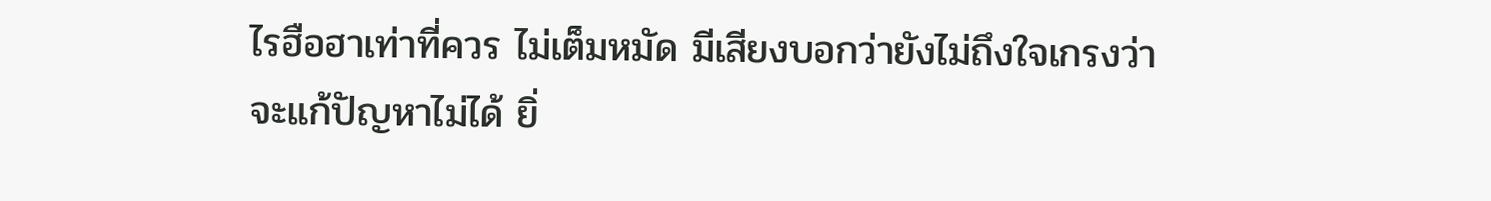ไรฮือฮาเท่าที่ควร ไม่เต็มหมัด มีเสียงบอกว่ายังไม่ถึงใจเกรงว่าจะแก้ปัญหาไม่ได้ ยิ่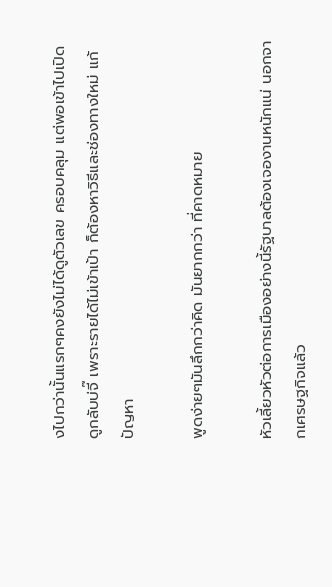งไปกว่านั้นแรกๆคงยังไม่ได้ดูตัวเลข ครอบคลุม แต่พอเข้าไปเปิดดูกลับบ่จี๊ เพราะรายได้ไม่เข้าเป้า ก็ต้องหาวิธีและช่องทางใหม่ แก้ปัญหา

พูดง่ายๆมันลึกกว่าคิด มันยากกว่า ที่คาดหมาย

หัวเลี้ยวหัวต่อการเมืองอย่างนี้รัฐบาลต้องเจองานหนักแน่ นอกจากเศรษฐกิจแล้ว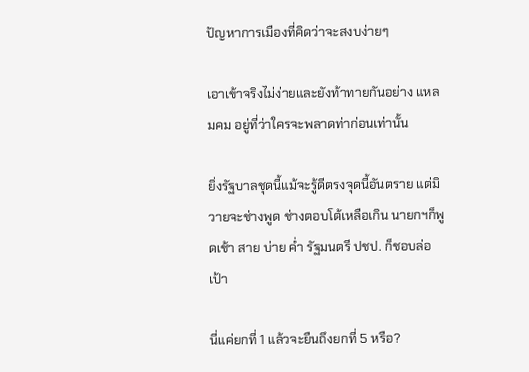ปัญหาการเมืองที่คิดว่าจะสงบง่ายๆ

เอาเข้าจริงไม่ง่ายและยังท้าทายกันอย่าง แหลมคม อยู่ที่ว่าใครจะพลาดท่าก่อนเท่านั้น

ยิ่งรัฐบาลชุดนี้แม้จะรู้ดีตรงจุดนี้อันตราย แต่มิวายจะช่างพูด ช่างตอบโต้เหลือเกิน นายกฯก็พูดเช้า สาย บ่าย ค่ำ รัฐมนตรี ปชป. ก็ชอบล่อเป้า

นี่แค่ยกที่ 1 แล้วจะยืนถึงยกที่ 5 หรือ?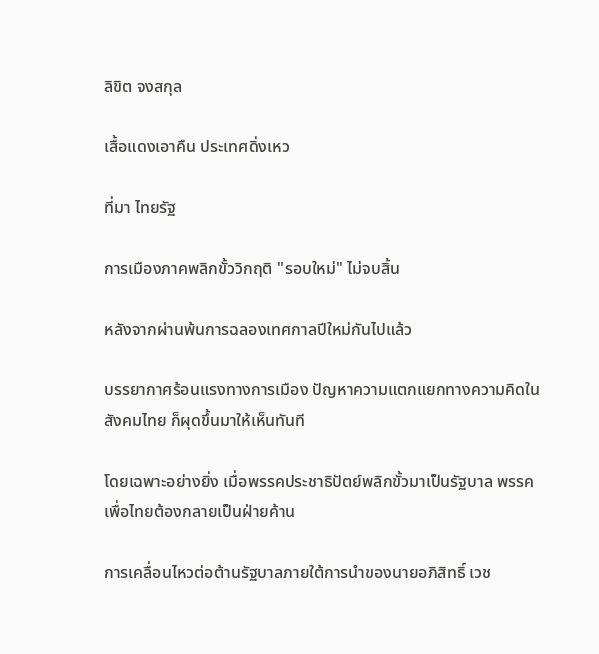ลิขิต จงสกุล

เสื้อแดงเอาคืน ประเทศดิ่งเหว

ที่มา ไทยรัฐ

การเมืองภาคพลิกขั้ววิกฤติ "รอบใหม่" ไม่จบสิ้น

หลังจากผ่านพ้นการฉลองเทศกาลปีใหม่กันไปแล้ว

บรรยากาศร้อนแรงทางการเมือง ปัญหาความแตกแยกทางความคิดในสังคมไทย ก็ผุดขึ้นมาให้เห็นทันที

โดยเฉพาะอย่างยิ่ง เมื่อพรรคประชาธิปัตย์พลิกขั้วมาเป็นรัฐบาล พรรคเพื่อไทยต้องกลายเป็นฝ่ายค้าน

การเคลื่อนไหวต่อต้านรัฐบาลภายใต้การนำของนายอภิสิทธิ์ เวช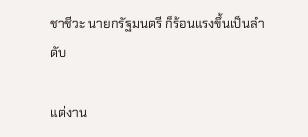ชาชีวะ นายกรัฐมนตรี ก็ร้อนแรงขึ้นเป็นลำดับ

แต่งาน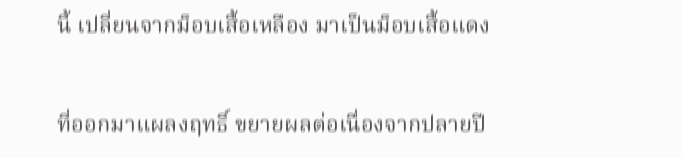นี้ เปลี่ยนจากม็อบเสื้อเหลือง มาเป็นม็อบเสื้อแดง

ที่ออกมาแผลงฤทธิ์ ขยายผลต่อเนื่องจากปลายปี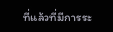ที่แล้วที่มีการระ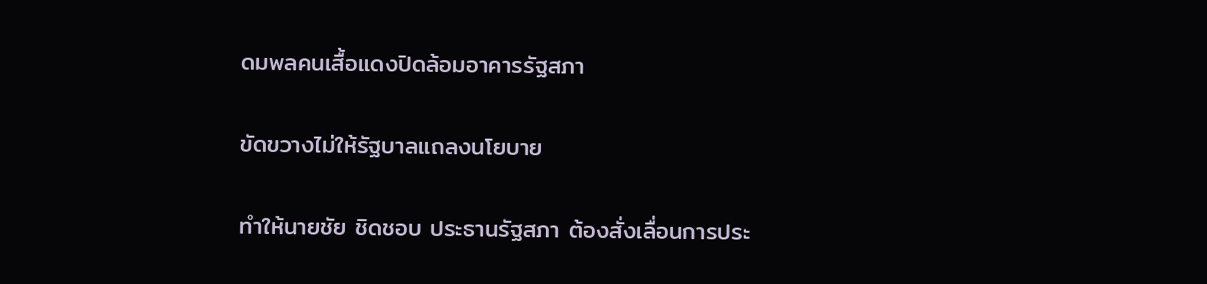ดมพลคนเสื้อแดงปิดล้อมอาคารรัฐสภา

ขัดขวางไม่ให้รัฐบาลแถลงนโยบาย

ทำให้นายชัย ชิดชอบ ประธานรัฐสภา ต้องสั่งเลื่อนการประ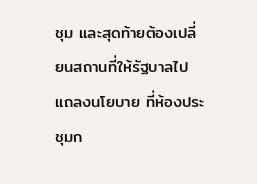ชุม และสุดท้ายต้องเปลี่ยนสถานที่ให้รัฐบาลไปแถลงนโยบาย ที่ห้องประชุมก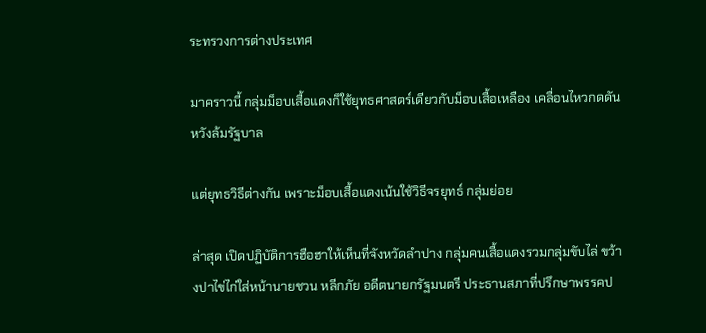ระทรวงการต่างประเทศ

มาคราวนี้ กลุ่มม็อบเสื้อแดงก็ใช้ยุทธศาสตร์เดียวกับม็อบเสื้อเหลือง เคลื่อนไหวกดดัน หวังล้มรัฐบาล

แต่ยุทธวิธีต่างกัน เพราะม็อบเสื้อแดงเน้นใช้วิธีจรยุทธ์ กลุ่มย่อย

ล่าสุด เปิดปฏิบัติการฮือฮาให้เห็นที่จังหวัดลำปาง กลุ่มคนเสื้อแดงรวมกลุ่มขับไล่ ขว้างปาไข่ไก่ใส่หน้านายชวน หลีกภัย อดีตนายกรัฐมนตรี ประธานสภาที่ปรึกษาพรรคป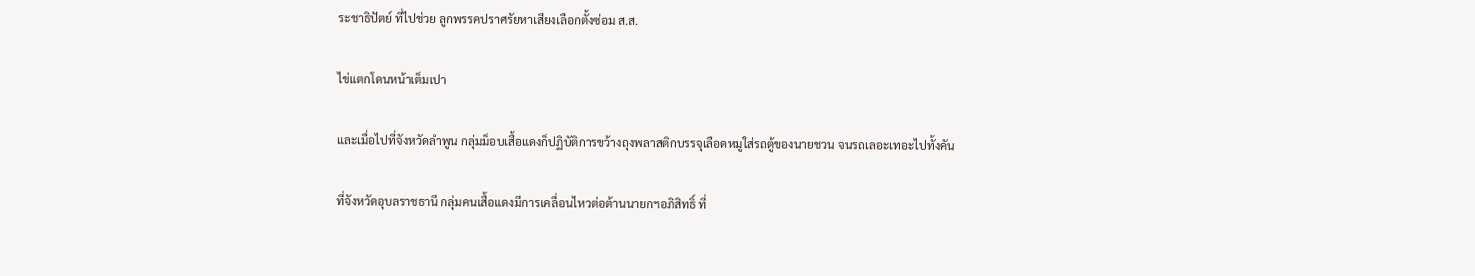ระชาธิปัตย์ ที่ไปช่วย ลูกพรรคปราศรัยหาเสียงเลือกตั้งซ่อม ส.ส.

ไข่แตกโดนหน้าเต็มเปา

และเมื่อไปที่จังหวัดลำพูน กลุ่มม็อบเสื้อแดงก็ปฏิบัติการขว้างถุงพลาสติกบรรจุเลือดหมูใส่รถตู้ของนายชวน จนรถเลอะเทอะไปทั้งคัน

ที่จังหวัดอุบลราชธานี กลุ่มคนเสื้อแดงมีการเคลื่อนไหวต่อต้านนายกฯอภิสิทธิ์ ที่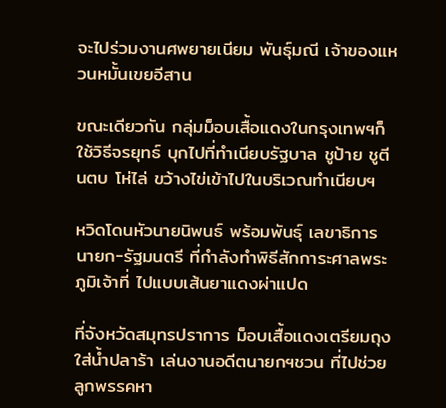จะไปร่วมงานศพยายเนียม พันธุ์มณี เจ้าของแหวนหมั้นเขยอีสาน

ขณะเดียวกัน กลุ่มม็อบเสื้อแดงในกรุงเทพฯก็ใช้วิธีจรยุทธ์ บุกไปที่ทำเนียบรัฐบาล ชูป้าย ชูตีนตบ โห่ไล่ ขว้างไข่เข้าไปในบริเวณทำเนียบฯ

หวิดโดนหัวนายนิพนธ์ พร้อมพันธุ์ เลขาธิการนายก-รัฐมนตรี ที่กำลังทำพิธีสักการะศาลพระภูมิเจ้าที่ ไปแบบเส้นยาแดงผ่าแปด

ที่จังหวัดสมุทรปราการ ม็อบเสื้อแดงเตรียมถุงใส่น้ำปลาร้า เล่นงานอดีตนายกฯชวน ที่ไปช่วยลูกพรรคหา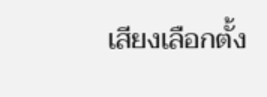เสียงเลือกตั้ง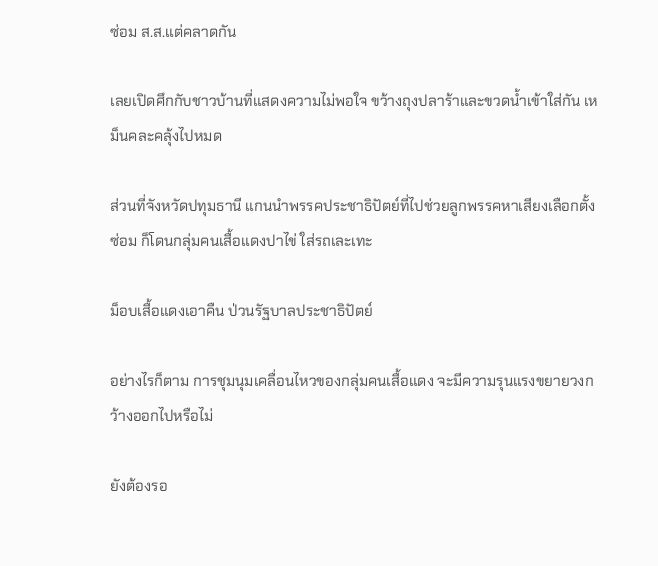ซ่อม ส.ส.แต่คลาดกัน

เลยเปิดศึกกับชาวบ้านที่แสดงความไม่พอใจ ขว้างถุงปลาร้าและขวดน้ำเข้าใส่กัน เหม็นคละคลุ้งไปหมด

ส่วนที่จังหวัดปทุมธานี แกนนำพรรคประชาธิปัตย์ที่ไปช่วยลูกพรรคหาเสียงเลือกตั้งซ่อม ก็โดนกลุ่มคนเสื้อแดงปาไข่ ใส่รถเละเทะ

ม็อบเสื้อแดงเอาคืน ป่วนรัฐบาลประชาธิปัตย์

อย่างไรก็ตาม การชุมนุมเคลื่อนไหวของกลุ่มคนเสื้อแดง จะมีความรุนแรงขยายวงกว้างออกไปหรือไม่

ยังต้องรอ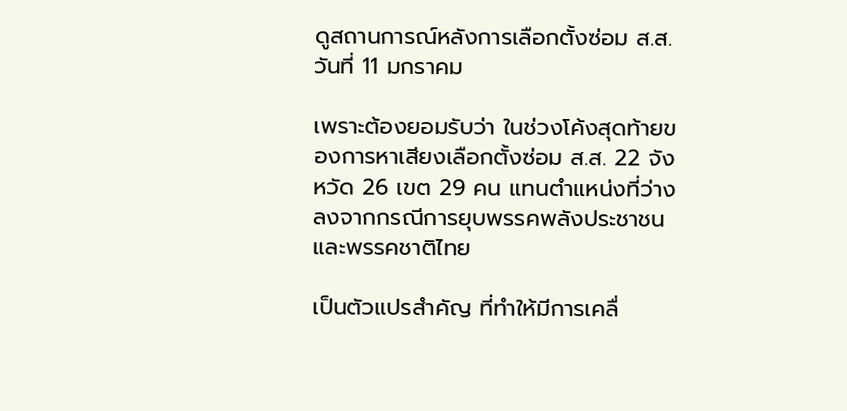ดูสถานการณ์หลังการเลือกตั้งซ่อม ส.ส. วันที่ 11 มกราคม

เพราะต้องยอมรับว่า ในช่วงโค้งสุดท้ายของการหาเสียงเลือกตั้งซ่อม ส.ส. 22 จังหวัด 26 เขต 29 คน แทนตำแหน่งที่ว่างลงจากกรณีการยุบพรรคพลังประชาชน และพรรคชาติไทย

เป็นตัวแปรสำคัญ ที่ทำให้มีการเคลื่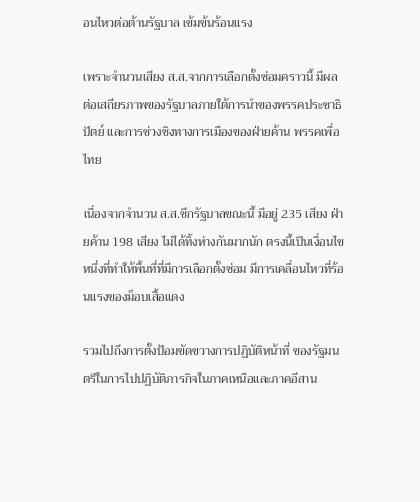อนไหวต่อต้านรัฐบาล เข้มข้นร้อนแรง

เพราะจำนวนเสียง ส.ส.จากการเลือกตั้งซ่อมคราวนี้ มีผลต่อเสถียรภาพของรัฐบาลภายใต้การนำของพรรคประชาธิปัตย์ และการช่วงชิงทางการเมืองของฝ่ายค้าน พรรคเพื่อไทย

เนื่องจากจำนวน ส.ส.ซีกรัฐบาลขณะนี้ มีอยู่ 235 เสียง ฝ่ายค้าน 198 เสียง ไม่ได้ทิ้งห่างกันมากนัก ตรงนี้เป็นเงื่อนไขหนึ่งที่ทำให้พื้นที่ที่มีการเลือกตั้งซ่อม มีการเคลื่อนไหวที่ร้อนแรงของม็อบเสื้อแดง

รวมไปถึงการตั้งป้อมขัดขวางการปฏิบัติหน้าที่ ของรัฐมนตรีในการไปปฏิบัติภารกิจในภาคเหนือและภาคอีสาน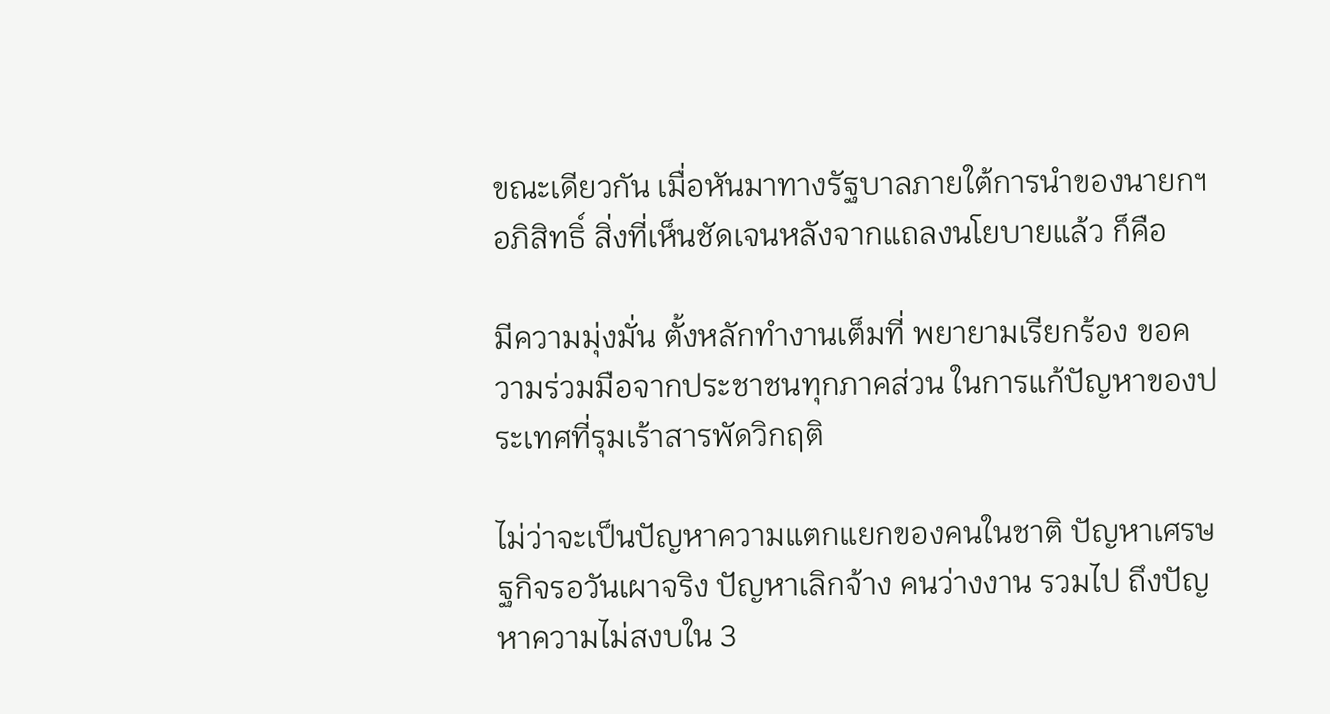ขณะเดียวกัน เมื่อหันมาทางรัฐบาลภายใต้การนำของนายกฯอภิสิทธิ์ สิ่งที่เห็นชัดเจนหลังจากแถลงนโยบายแล้ว ก็คือ

มีความมุ่งมั่น ตั้งหลักทำงานเต็มที่ พยายามเรียกร้อง ขอความร่วมมือจากประชาชนทุกภาคส่วน ในการแก้ปัญหาของประเทศที่รุมเร้าสารพัดวิกฤติ

ไม่ว่าจะเป็นปัญหาความแตกแยกของคนในชาติ ปัญหาเศรษฐกิจรอวันเผาจริง ปัญหาเลิกจ้าง คนว่างงาน รวมไป ถึงปัญหาความไม่สงบใน 3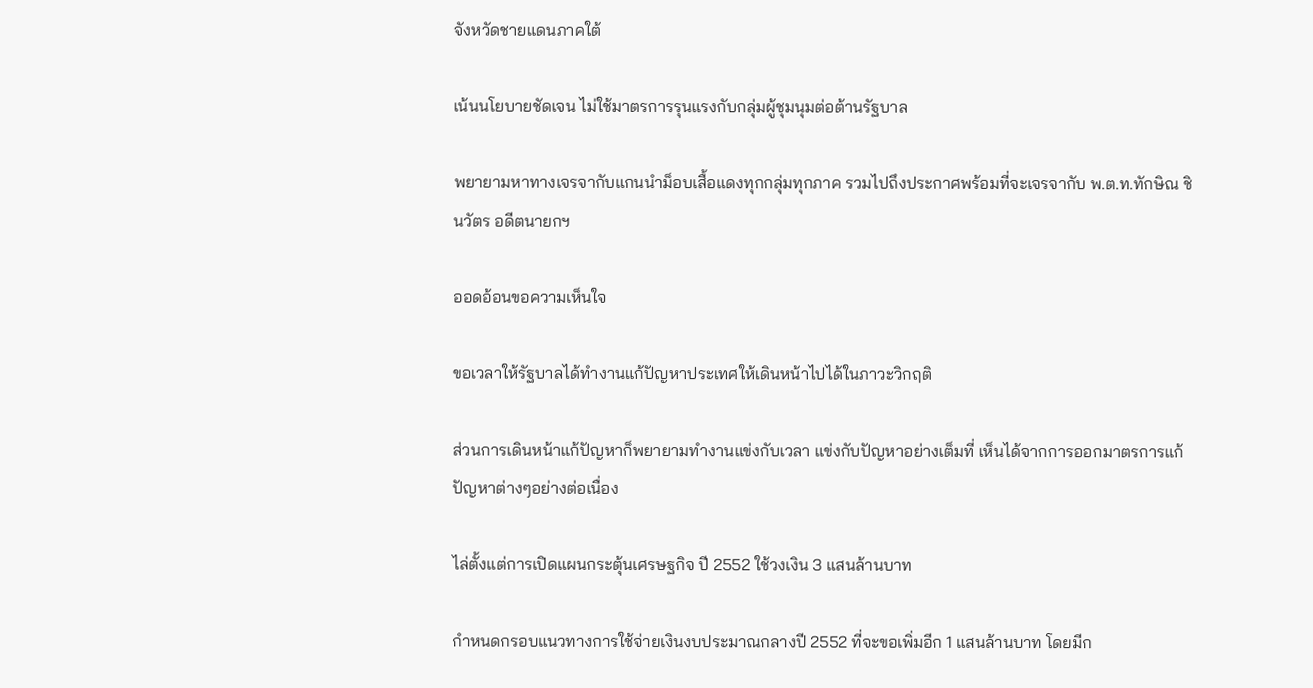จังหวัดชายแดนภาคใต้

เน้นนโยบายชัดเจน ไม่ใช้มาตรการรุนแรงกับกลุ่มผู้ชุมนุมต่อต้านรัฐบาล

พยายามหาทางเจรจากับแกนนำม็อบเสื้อแดงทุกกลุ่มทุกภาค รวมไปถึงประกาศพร้อมที่จะเจรจากับ พ.ต.ท.ทักษิณ ชินวัตร อดีตนายกฯ

ออดอ้อนขอความเห็นใจ

ขอเวลาให้รัฐบาลได้ทำงานแก้ปัญหาประเทศให้เดินหน้าไปได้ในภาวะวิกฤติ

ส่วนการเดินหน้าแก้ปัญหาก็พยายามทำงานแข่งกับเวลา แข่งกับปัญหาอย่างเต็มที่ เห็นได้จากการออกมาตรการแก้ปัญหาต่างๆอย่างต่อเนื่อง

ไล่ตั้งแต่การเปิดแผนกระตุ้นเศรษฐกิจ ปี 2552 ใช้วงเงิน 3 แสนล้านบาท

กำหนดกรอบแนวทางการใช้จ่ายเงินงบประมาณกลางปี 2552 ที่จะขอเพิ่มอีก 1 แสนล้านบาท โดยมีก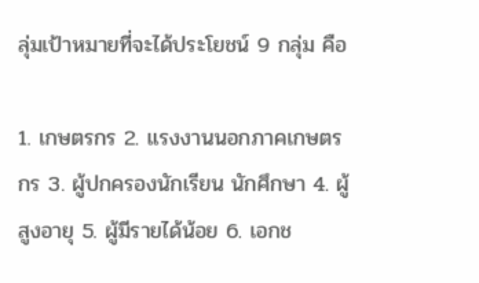ลุ่มเป้าหมายที่จะได้ประโยชน์ 9 กลุ่ม คือ

1. เกษตรกร 2. แรงงานนอกภาคเกษตรกร 3. ผู้ปกครองนักเรียน นักศึกษา 4. ผู้สูงอายุ 5. ผู้มีรายได้น้อย 6. เอกช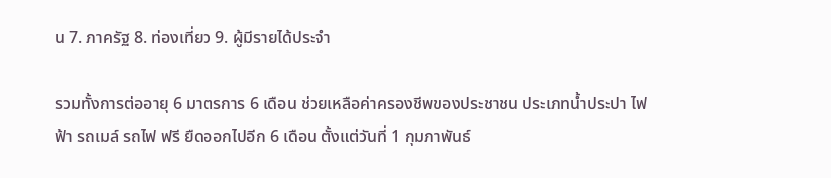น 7. ภาครัฐ 8. ท่องเที่ยว 9. ผู้มีรายได้ประจำ

รวมทั้งการต่ออายุ 6 มาตรการ 6 เดือน ช่วยเหลือค่าครองชีพของประชาชน ประเภทน้ำประปา ไฟฟ้า รถเมล์ รถไฟ ฟรี ยืดออกไปอีก 6 เดือน ตั้งแต่วันที่ 1 กุมภาพันธ์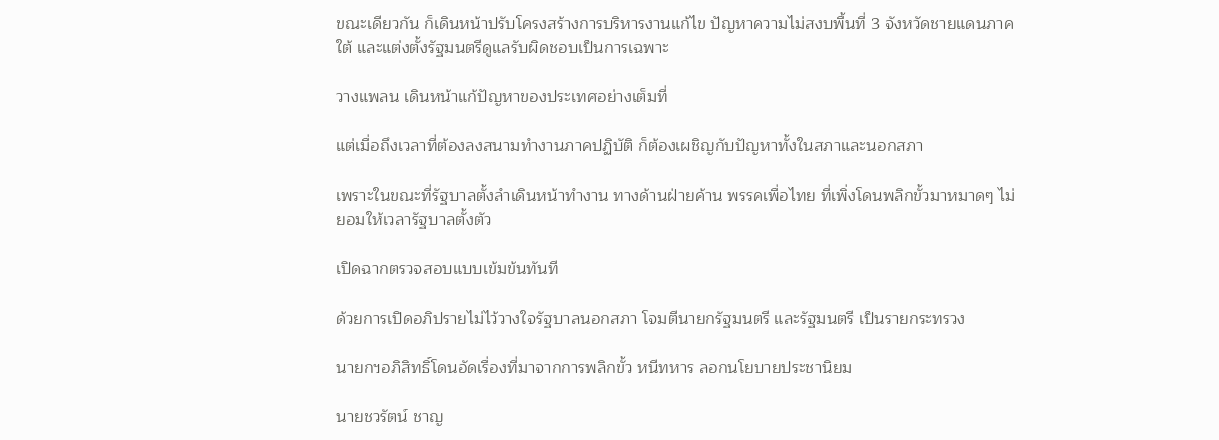ขณะเดียวกัน ก็เดินหน้าปรับโครงสร้างการบริหารงานแก้ไข ปัญหาความไม่สงบพื้นที่ 3 จังหวัดชายแดนภาคใต้ และแต่งตั้งรัฐมนตรีดูแลรับผิดชอบเป็นการเฉพาะ

วางแพลน เดินหน้าแก้ปัญหาของประเทศอย่างเต็มที่

แต่เมื่อถึงเวลาที่ต้องลงสนามทำงานภาคปฏิบัติ ก็ต้องเผชิญกับปัญหาทั้งในสภาและนอกสภา

เพราะในขณะที่รัฐบาลตั้งลำเดินหน้าทำงาน ทางด้านฝ่ายค้าน พรรคเพื่อไทย ที่เพิ่งโดนพลิกขั้วมาหมาดๆ ไม่ยอมให้เวลารัฐบาลตั้งตัว

เปิดฉากตรวจสอบแบบเข้มข้นทันที

ด้วยการเปิดอภิปรายไม่ไว้วางใจรัฐบาลนอกสภา โจมตีนายกรัฐมนตรี และรัฐมนตรี เป็นรายกระทรวง

นายกฯอภิสิทธิ์โดนอัดเรื่องที่มาจากการพลิกขั้ว หนีทหาร ลอกนโยบายประชานิยม

นายชวรัตน์ ชาญ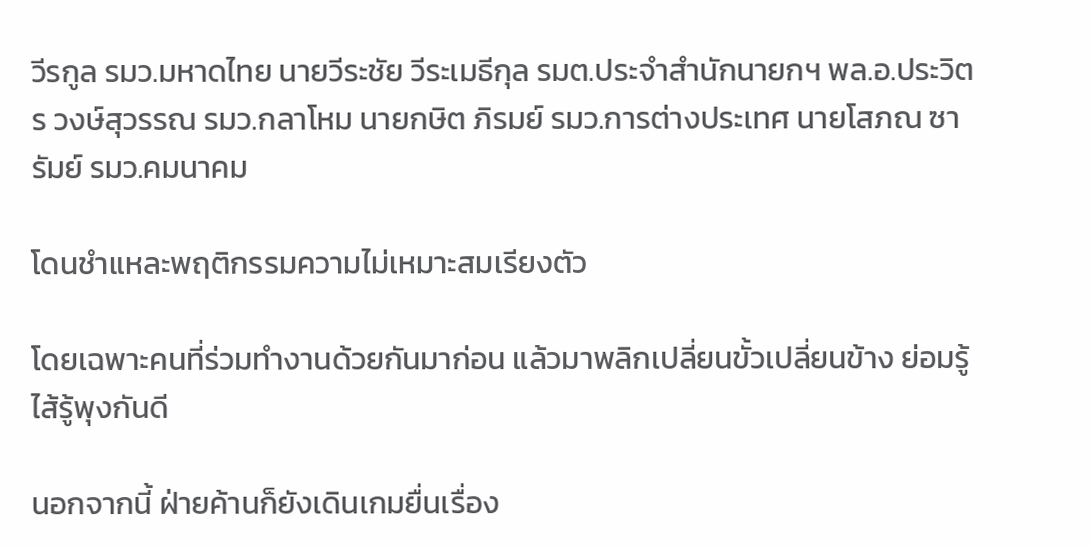วีรกูล รมว.มหาดไทย นายวีระชัย วีระเมธีกุล รมต.ประจำสำนักนายกฯ พล.อ.ประวิตร วงษ์สุวรรณ รมว.กลาโหม นายกษิต ภิรมย์ รมว.การต่างประเทศ นายโสภณ ซารัมย์ รมว.คมนาคม

โดนชำแหละพฤติกรรมความไม่เหมาะสมเรียงตัว

โดยเฉพาะคนที่ร่วมทำงานด้วยกันมาก่อน แล้วมาพลิกเปลี่ยนขั้วเปลี่ยนข้าง ย่อมรู้ไส้รู้พุงกันดี

นอกจากนี้ ฝ่ายค้านก็ยังเดินเกมยื่นเรื่อง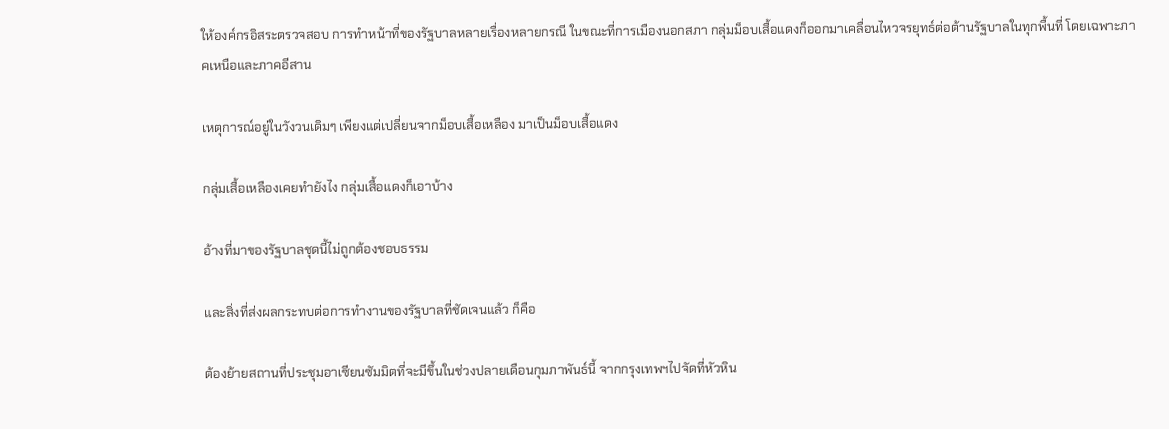ให้องค์กรอิสระตรวจสอบ การทำหน้าที่ของรัฐบาลหลายเรื่องหลายกรณี ในขณะที่การเมืองนอกสภา กลุ่มม็อบเสื้อแดงก็ออกมาเคลื่อนไหวจรยุทธ์ต่อต้านรัฐบาลในทุกพื้นที่ โดยเฉพาะภาคเหนือและภาคอีสาน

เหตุการณ์อยู่ในวังวนเดิมๆ เพียงแต่เปลี่ยนจากม็อบเสื้อเหลือง มาเป็นม็อบเสื้อแดง

กลุ่มเสื้อเหลืองเคยทำยังไง กลุ่มเสื้อแดงก็เอาบ้าง

อ้างที่มาของรัฐบาลชุดนี้ไม่ถูกต้องชอบธรรม

และสิ่งที่ส่งผลกระทบต่อการทำงานของรัฐบาลที่ชัดเจนแล้ว ก็คือ

ต้องย้ายสถานที่ประชุมอาเซียนซัมมิตที่จะมีขึ้นในช่วงปลายเดือนกุมภาพันธ์นี้ จากกรุงเทพฯไปจัดที่หัวหิน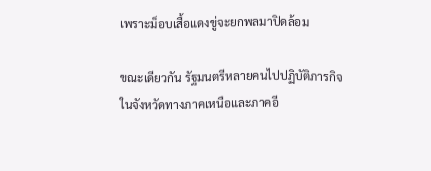เพราะม็อบเสื้อแดงขู่จะยกพลมาปิดล้อม

ขณะเดียวกัน รัฐมนตรีหลายคนไปปฏิบัติภารกิจในจังหวัดทางภาคเหนือและภาคอี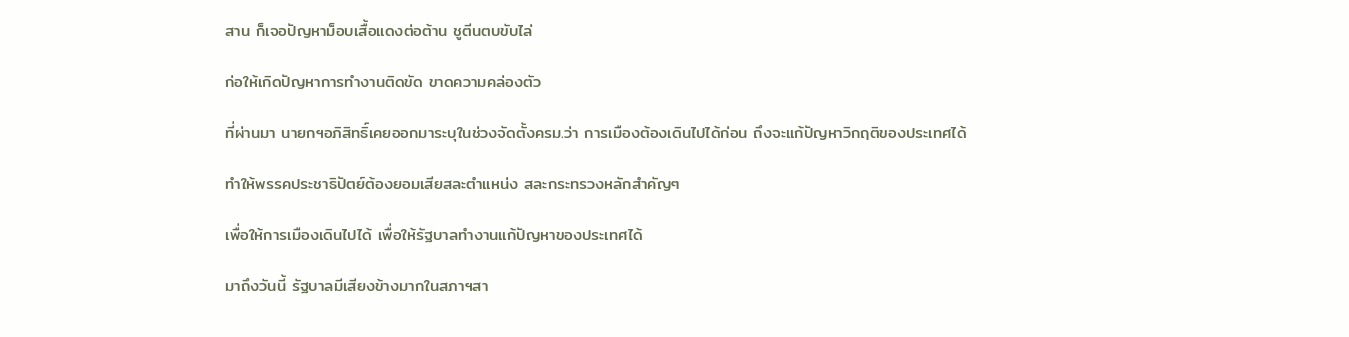สาน ก็เจอปัญหาม็อบเสื้อแดงต่อต้าน ชูตีนตบขับไล่

ก่อให้เกิดปัญหาการทำงานติดขัด ขาดความคล่องตัว

ที่ผ่านมา นายกฯอภิสิทธิ์เคยออกมาระบุในช่วงจัดตั้งครม.ว่า การเมืองต้องเดินไปได้ก่อน ถึงจะแก้ปัญหาวิกฤติของประเทศได้

ทำให้พรรคประชาธิปัตย์ต้องยอมเสียสละตำแหน่ง สละกระทรวงหลักสำคัญๆ

เพื่อให้การเมืองเดินไปได้ เพื่อให้รัฐบาลทำงานแก้ปัญหาของประเทศได้

มาถึงวันนี้ รัฐบาลมีเสียงข้างมากในสภาฯสา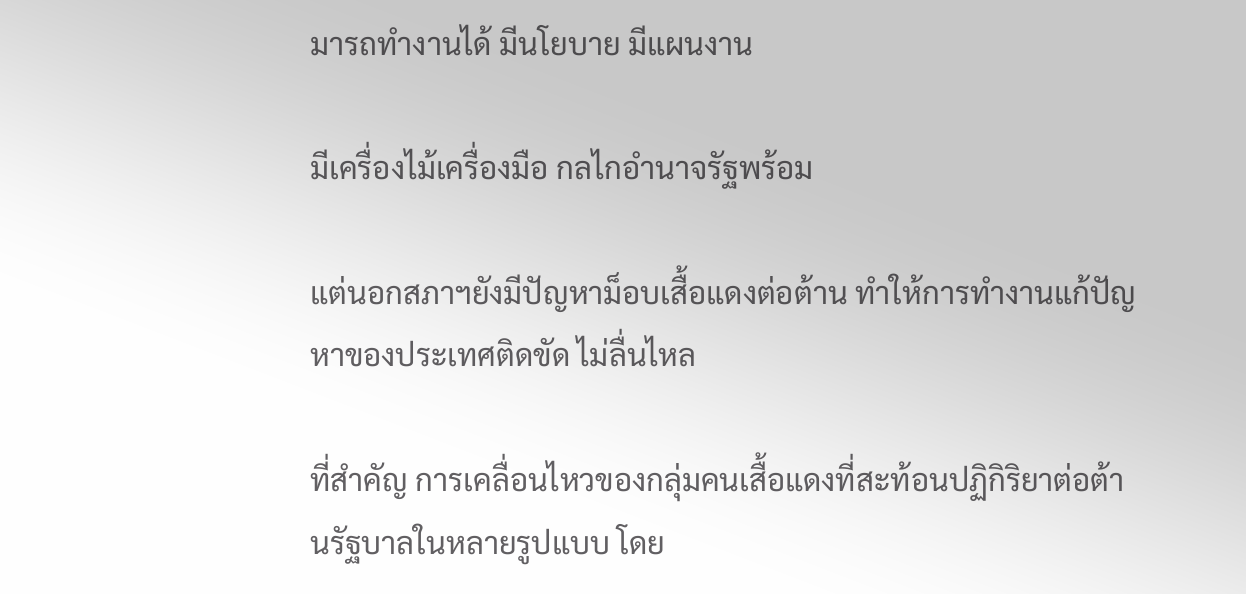มารถทำงานได้ มีนโยบาย มีแผนงาน

มีเครื่องไม้เครื่องมือ กลไกอำนาจรัฐพร้อม

แต่นอกสภาฯยังมีปัญหาม็อบเสื้อแดงต่อต้าน ทำให้การทำงานแก้ปัญหาของประเทศติดขัด ไม่ลื่นไหล

ที่สำคัญ การเคลื่อนไหวของกลุ่มคนเสื้อแดงที่สะท้อนปฏิกิริยาต่อต้านรัฐบาลในหลายรูปแบบ โดย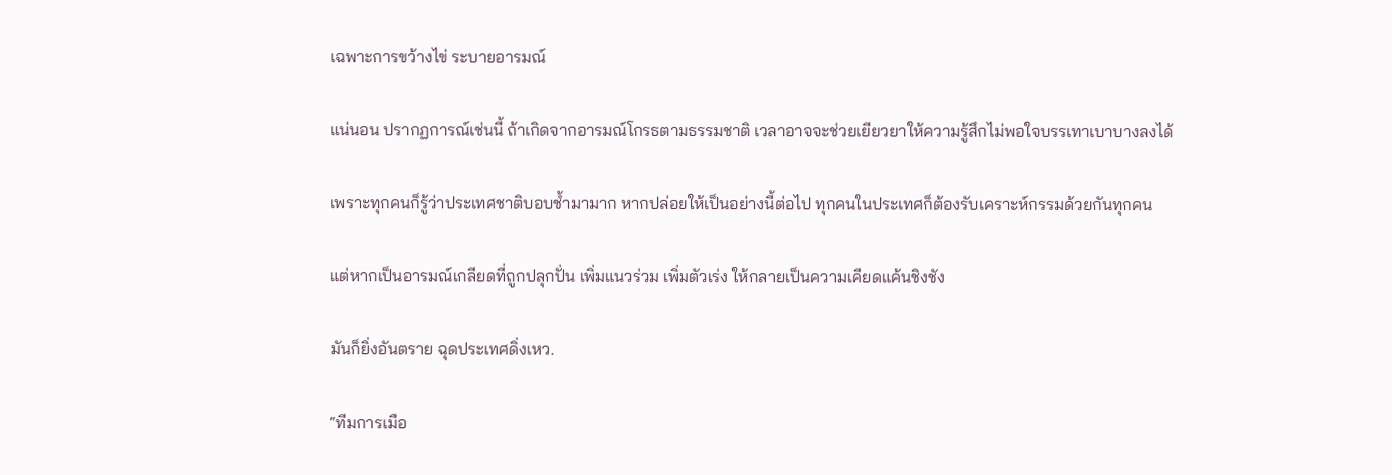เฉพาะการขว้างไข่ ระบายอารมณ์

แน่นอน ปรากฏการณ์เช่นนี้ ถ้าเกิดจากอารมณ์โกรธตามธรรมชาติ เวลาอาจจะช่วยเยียวยาให้ความรู้สึกไม่พอใจบรรเทาเบาบางลงได้

เพราะทุกคนก็รู้ว่าประเทศชาติบอบช้ำมามาก หากปล่อยให้เป็นอย่างนี้ต่อไป ทุกคนในประเทศก็ต้องรับเคราะห์กรรมด้วยกันทุกคน

แต่หากเป็นอารมณ์เกลียดที่ถูกปลุกปั่น เพิ่มแนวร่วม เพิ่มตัวเร่ง ให้กลายเป็นความเคียดแค้นชิงชัง

มันก็ยิ่งอันตราย ฉุดประเทศดิ่งเหว.

“ทีมการเมือ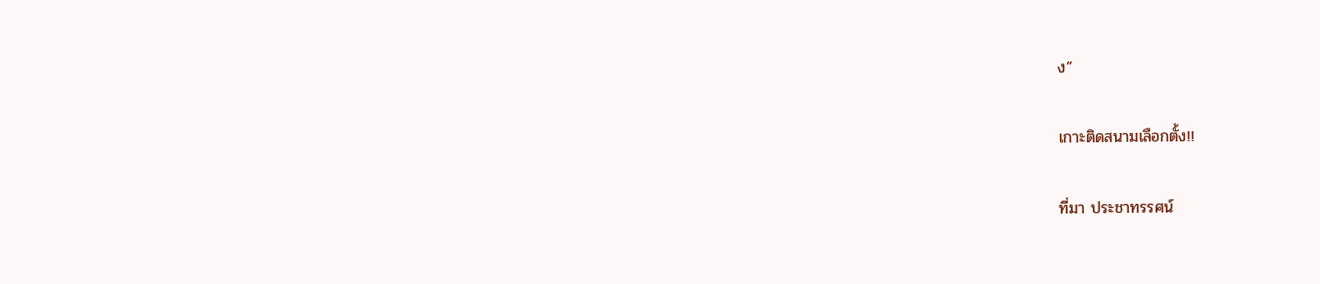ง”

เกาะติดสนามเลือกตั้ง!!

ที่มา ประชาทรรศน์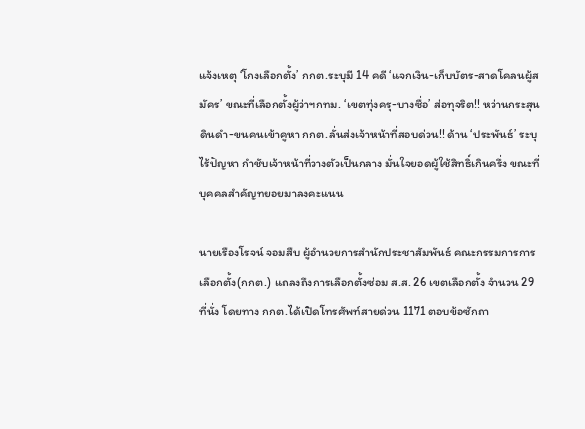แจ้งเหตุ ‘โกงเลือกตั้ง’ กกต.ระบุมี 14 คดี ‘แจกเงิน-เก็บบัตร-สาดโคลนผู้สมัคร’ ขณะที่เลือกตั้งผู้ว่าฯกทม. ‘เขตทุ่งครุ-บางซื่อ’ ส่อทุจริต!! หว่านกระสุนดินดำ-ขนคนเข้าคูหา กกต.ลั่นส่งเจ้าหน้าที่สอบด่วน!! ด้าน ‘ประพันธ์’ ระบุไร้ปัญหา กำชับเจ้าหน้าที่วางตัวเป็นกลาง มั่นใจยอดผู้ใช้สิทธิ์เกินครึ่ง ขณะที่บุคคลสำคัญทยอยมาลงคะแนน

นายเรืองโรจน์ จอมสืบ ผู้อำนวยการสำนักประชาสัมพันธ์ คณะกรรมการการเลือกตั้ง(กกต.) แถลงถึงการเลือกตั้งซ่อม ส.ส. 26 เขตเลือกตั้ง จำนวน 29 ที่นั่ง โดยทาง กกต.ได้เปิดโทรศัพท์สายด่วน 1171 ตอบข้อซักถา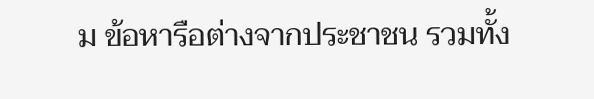ม ข้อหารือต่างจากประชาชน รวมทั้ง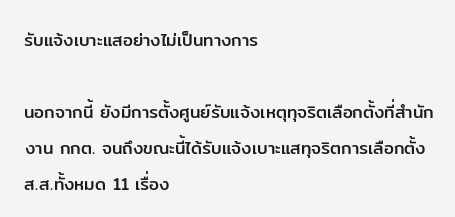รับแจ้งเบาะแสอย่างไม่เป็นทางการ

นอกจากนี้ ยังมีการตั้งศูนย์รับแจ้งเหตุทุจริตเลือกตั้งที่สำนักงาน กกต. จนถึงขณะนี้ได้รับแจ้งเบาะแสทุจริตการเลือกตั้ง ส.ส.ทั้งหมด 11 เรื่อง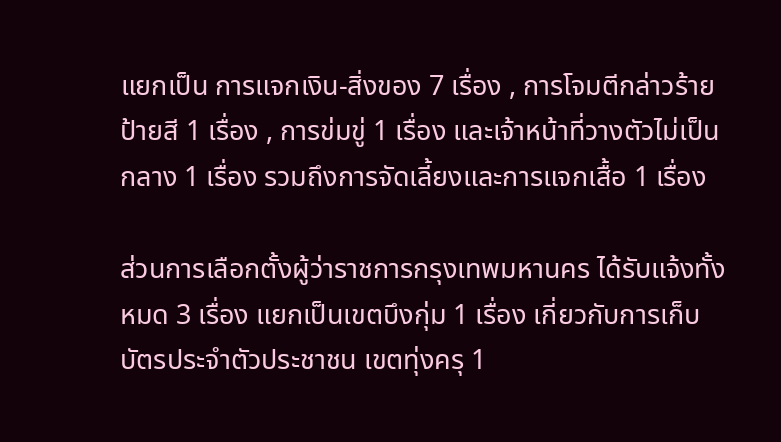แยกเป็น การแจกเงิน-สิ่งของ 7 เรื่อง , การโจมตีกล่าวร้ายป้ายสี 1 เรื่อง , การข่มขู่ 1 เรื่อง และเจ้าหน้าที่วางตัวไม่เป็นกลาง 1 เรื่อง รวมถึงการจัดเลี้ยงและการแจกเสื้อ 1 เรื่อง

ส่วนการเลือกตั้งผู้ว่าราชการกรุงเทพมหานคร ได้รับแจ้งทั้งหมด 3 เรื่อง แยกเป็นเขตบึงกุ่ม 1 เรื่อง เกี่ยวกับการเก็บบัตรประจำตัวประชาชน เขตทุ่งครุ 1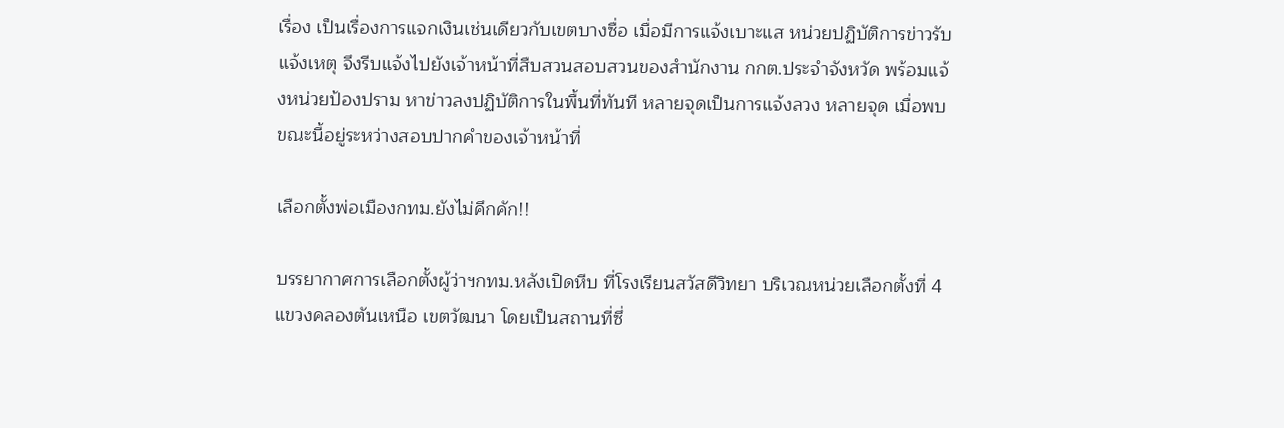เรื่อง เป็นเรื่องการแจกเงินเช่นเดียวกับเขตบางซื่อ เมื่อมีการแจ้งเบาะแส หน่วยปฏิบัติการข่าวรับแจ้งเหตุ จึงรีบแจ้งไปยังเจ้าหน้าที่สืบสวนสอบสวนของสำนักงาน กกต.ประจำจังหวัด พร้อมแจ้งหน่วยป้องปราม หาข่าวลงปฏิบัติการในพื้นที่ทันที หลายจุดเป็นการแจ้งลวง หลายจุด เมื่อพบขณะนี้อยู่ระหว่างสอบปากคำของเจ้าหน้าที่

เลือกตั้งพ่อเมืองกทม.ยังไม่คึกคัก!!

บรรยากาศการเลือกตั้งผู้ว่าฯกทม.หลังเปิดหีบ ที่โรงเรียนสวัสดีวิทยา บริเวณหน่วยเลือกตั้งที่ 4 แขวงคลองตันเหนือ เขตวัฒนา โดยเป็นสถานที่ซึ่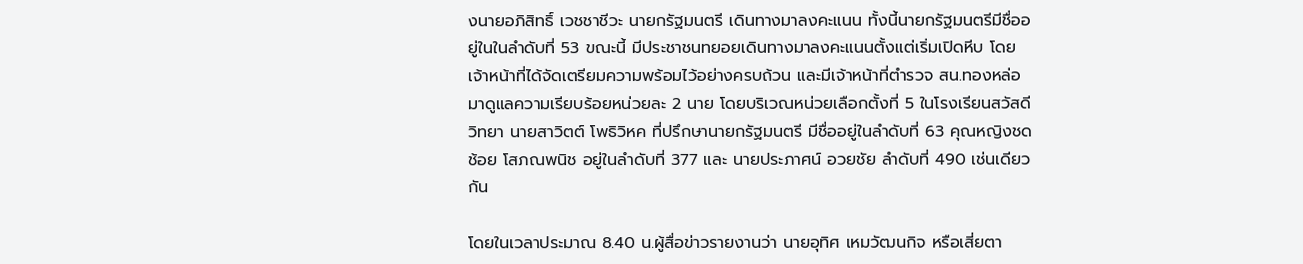งนายอภิสิทธิ์ เวชชาชีวะ นายกรัฐมนตรี เดินทางมาลงคะแนน ทั้งนี้นายกรัฐมนตรีมีชื่ออยู่ในในลำดับที่ 53 ขณะนี้ มีประชาชนทยอยเดินทางมาลงคะแนนตั้งแต่เริ่มเปิดหีบ โดยเจ้าหน้าที่ได้จัดเตรียมความพร้อมไว้อย่างครบถ้วน และมีเจ้าหน้าที่ตำรวจ สน.ทองหล่อ มาดูแลความเรียบร้อยหน่วยละ 2 นาย โดยบริเวณหน่วยเลือกตั้งที่ 5 ในโรงเรียนสวัสดีวิทยา นายสาวิตต์ โพธิวิหค ที่ปรึกษานายกรัฐมนตรี มีชื่ออยู่ในลำดับที่ 63 คุณหญิงชดช้อย โสภณพนิช อยู่ในลำดับที่ 377 และ นายประภาศน์ อวยชัย ลำดับที่ 490 เช่นเดียวกัน

โดยในเวลาประมาณ 8.40 น.ผู้สื่อข่าวรายงานว่า นายอุทิศ เหมวัฒนกิจ หรือเสี่ยตา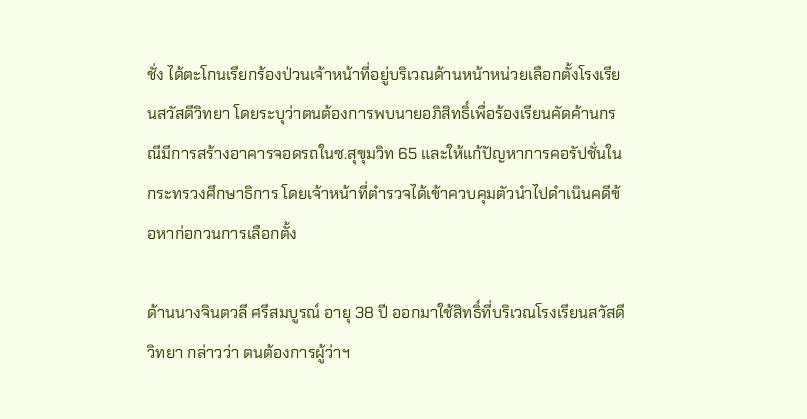ชั่ง ได้ตะโกนเรียกร้องป่วนเจ้าหน้าที่อยู่บริเวณด้านหน้าหน่วยเลือกตั้งโรงเรียนสวัสดีวิทยา โดยระบุว่าตนต้องการพบนายอภิสิทธิ์เพื่อร้องเรียนคัดค้านกรณีมีการสร้างอาคารจอดรถในซ.สุขุมวิท 65 และให้แก้ปัญหาการคอรัปชั่นในกระทรวงศึกษาธิการ โดยเจ้าหน้าที่ตำรวจได้เข้าควบคุมตัวนำไปดำเนินคดีข้อหาก่อกวนการเลือกตั้ง

ด้านนางจินตวลี ศรีสมบูรณ์ อายุ 38 ปี ออกมาใช้สิทธิ์ที่บริเวณโรงเรียนสวัสดีวิทยา กล่าวว่า ตนต้องการผู้ว่าฯ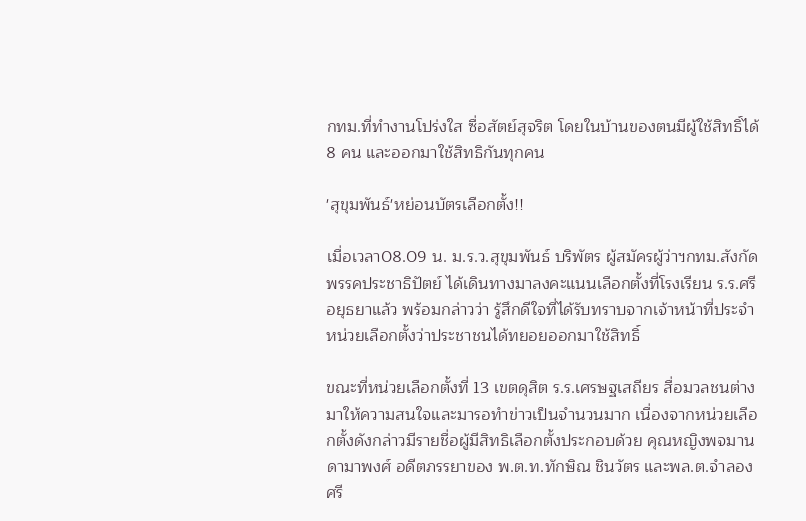กทม.ที่ทำงานโปร่งใส ซื่อสัตย์สุจริต โดยในบ้านของตนมีผู้ใช้สิทธิ์ได้ 8 คน และออกมาใช้สิทธิกันทุกคน

'สุขุมพันธ์'หย่อนบัตรเลือกตั้ง!!

เมื่อเวลา08.09 น. ม.ร.ว.สุขุมพันธ์ บริพัตร ผู้สมัครผู้ว่าฯกทม.สังกัดพรรคประชาธิปัตย์ ได้เดินทางมาลงคะแนนเลือกตั้งที่โรงเรียน ร.ร.ศรีอยุธยาแล้ว พร้อมกล่าวว่า รู้สึกดีใจที่ได้รับทราบจากเจ้าหน้าที่ประจำหน่วยเลือกตั้งว่าประชาชนได้ทยอยออกมาใช้สิทธิ์

ขณะที่หน่วยเลือกตั้งที่ 13 เขตดุสิต ร.ร.เศรษฐเสถียร สื่อมวลชนต่างมาให้ความสนใจและมารอทำข่าวเป็นจำนวนมาก เนื่องจากหน่วยเลือกตั้งดังกล่าวมีรายชื่อผู้มีสิทธิเลือกตั้งประกอบด้วย คุณหญิงพจมาน ดามาพงศ์ อดีตภรรยาของ พ.ต.ท.ทักษิณ ชินวัตร และพล.ต.จำลอง ศรี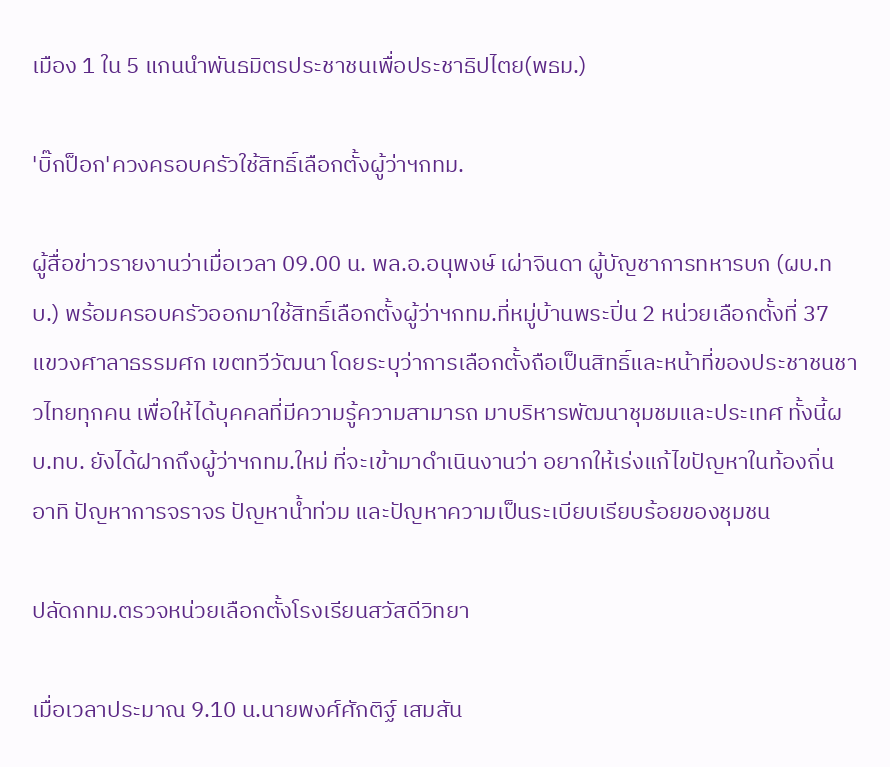เมือง 1 ใน 5 แกนนำพันธมิตรประชาชนเพื่อประชาธิปไตย(พธม.)

'บิ๊กป็อก'ควงครอบครัวใช้สิทธิ์เลือกตั้งผู้ว่าฯกทม.

ผู้สื่อข่าวรายงานว่าเมื่อเวลา 09.00 น. พล.อ.อนุพงษ์ เผ่าจินดา ผู้บัญชาการทหารบก (ผบ.ทบ.) พร้อมครอบครัวออกมาใช้สิทธิ์เลือกตั้งผู้ว่าฯกทม.ที่หมู่บ้านพระปิ่น 2 หน่วยเลือกตั้งที่ 37 แขวงศาลาธรรมศก เขตทวีวัฒนา โดยระบุว่าการเลือกตั้งถือเป็นสิทธิ์และหน้าที่ของประชาชนชาวไทยทุกคน เพื่อให้ได้บุคคลที่มีความรู้ความสามารถ มาบริหารพัฒนาชุมชมและประเทศ ทั้งนี้ผบ.ทบ. ยังได้ฝากถึงผู้ว่าฯกทม.ใหม่ ที่จะเข้ามาดำเนินงานว่า อยากให้เร่งแก้ไขปัญหาในท้องถิ่น อาทิ ปัญหาการจราจร ปัญหาน้ำท่วม และปัญหาความเป็นระเบียบเรียบร้อยของชุมชน

ปลัดกทม.ตรวจหน่วยเลือกตั้งโรงเรียนสวัสดีวิทยา

เมื่อเวลาประมาณ 9.10 น.นายพงศ์ศักติฐ์ เสมสัน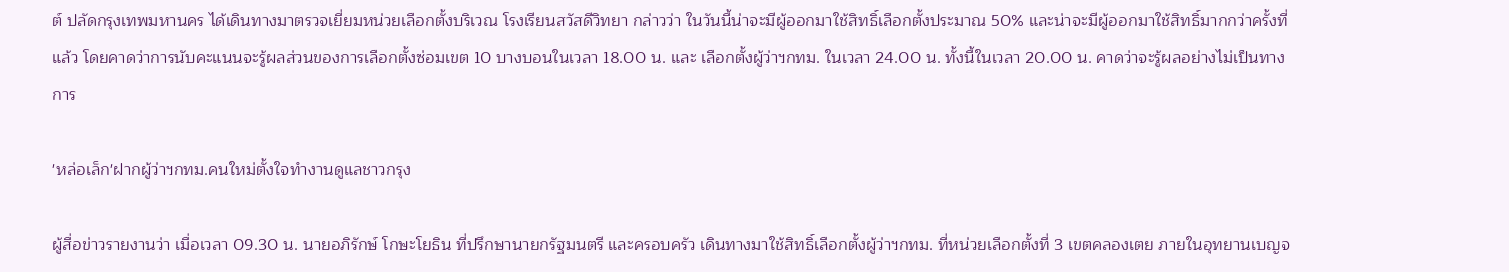ต์ ปลัดกรุงเทพมหานคร ได้เดินทางมาตรวจเยี่ยมหน่วยเลือกตั้งบริเวณ โรงเรียนสวัสดีวิทยา กล่าวว่า ในวันนี้น่าจะมีผู้ออกมาใช้สิทธิ์เลือกตั้งประมาณ 50% และน่าจะมีผู้ออกมาใช้สิทธิ์มากกว่าครั้งที่แล้ว โดยคาดว่าการนับคะแนนจะรู้ผลส่วนของการเลือกตั้งซ่อมเขต 10 บางบอนในเวลา 18.00 น. และ เลือกตั้งผู้ว่าฯกทม. ในเวลา 24.00 น. ทั้งนี้ในเวลา 20.00 น. คาดว่าจะรู้ผลอย่างไม่เป็นทางการ

'หล่อเล็ก'ฝากผู้ว่าฯกทม.คนใหม่ตั้งใจทำงานดูแลชาวกรุง

ผู้สื่อข่าวรายงานว่า เมื่อเวลา 09.30 น. นายอภิรักษ์ โกษะโยธิน ที่ปรึกษานายกรัฐมนตรี และครอบครัว เดินทางมาใช้สิทธิ์เลือกตั้งผู้ว่าฯกทม. ที่หน่วยเลือกตั้งที่ 3 เขตคลองเตย ภายในอุทยานเบญจ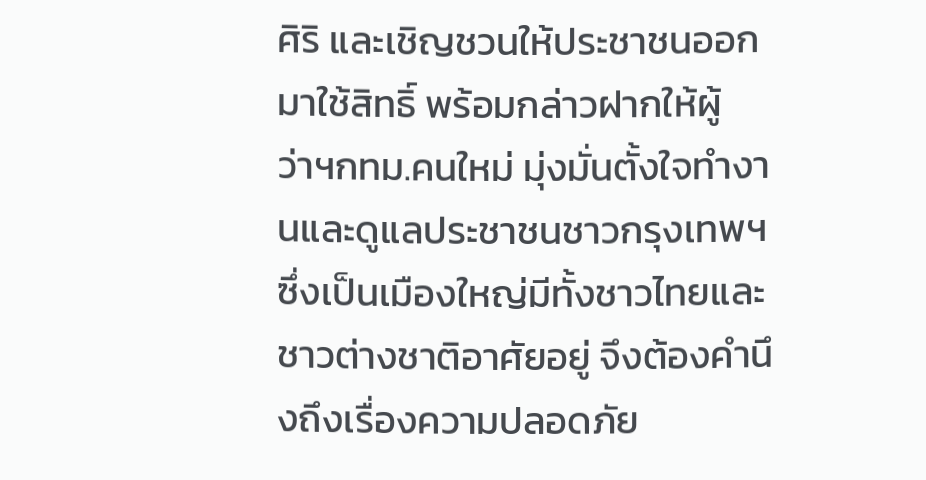ศิริ และเชิญชวนให้ประชาชนออกมาใช้สิทธิ์ พร้อมกล่าวฝากให้ผู้ว่าฯกทม.คนใหม่ มุ่งมั่นตั้งใจทำงานและดูแลประชาชนชาวกรุงเทพฯ ซึ่งเป็นเมืองใหญ่มีทั้งชาวไทยและชาวต่างชาติอาศัยอยู่ จึงต้องคำนึงถึงเรื่องความปลอดภัย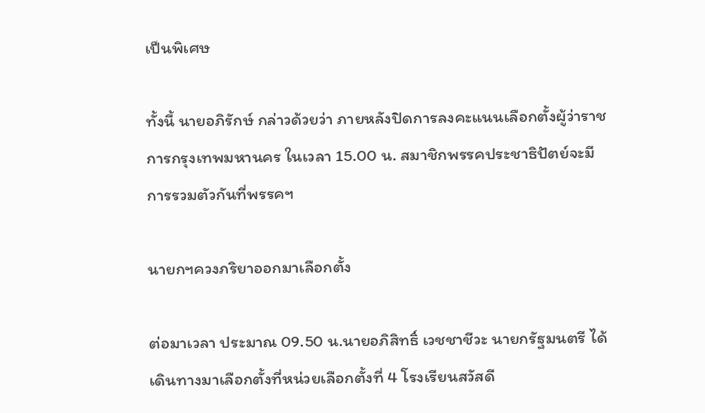เป็นพิเศษ

ทั้งนี้ นายอภิรักษ์ กล่าวด้วยว่า ภายหลังปิดการลงคะแนนเลือกตั้งผู้ว่าราชการกรุงเทพมหานคร ในเวลา 15.00 น. สมาชิกพรรคประชาธิปัตย์จะมีการรวมตัวกันที่พรรคฯ

นายกฯควงภริยาออกมาเลือกตั้ง

ต่อมาเวลา ประมาณ 09.50 น.นายอภิสิทธิ์ เวชชาชีวะ นายกรัฐมนตรี ได้เดินทางมาเลือกตั้งที่หน่วยเลือกตั้งที่ 4 โรงเรียนสวัสดี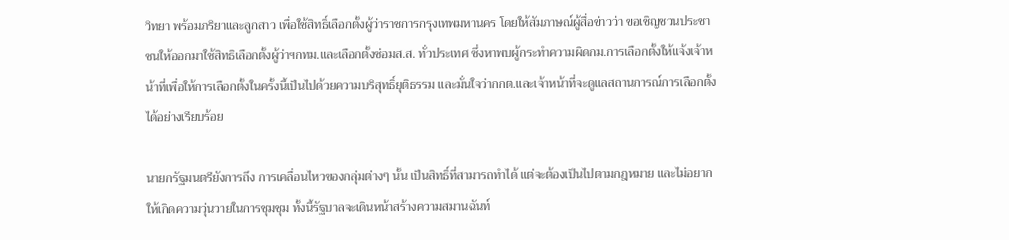วิทยา พร้อมภริยาและลูกสาว เพื่อใช้สิทธิ์เลือกตั้งผู้ว่าราชการกรุงเทพมหานคร โดยให้สัมภาษณ์ผู้สื่อข่าวว่า ขอเชิญชวนประชาชนให้ออกมาใช้สิทธิเลือกตั้งผู้ว่าฯกทม.และเลือกตั้งซ่อมส.ส. ทั่วประเทศ ซึ่งหาพบผู้กระทำความผิดกม.การเลือกตั้งให้แจ้งเจ้าหน้าที่เพื่อให้การเลือกตั้งในครั้งนี้เป็นไปด้วยความบริสุทธิ์ยุติธรรม และมั่นใจว่ากกต.และเจ้าหน้าที่จะดูแลสถานการณ์การเลือกตั้งได้อย่างเรียบร้อย

นายกรัฐมนตรียังการถึง การเคลื่อนไหวของกลุ่มต่างๆ นั้น เป็นสิทธิ์ที่สามารถทำได้ แต่จะต้องเป็นไปตามกฎหมาย และไม่อยากให้เกิดความวุ่นวายในการชุมชุม ทั้งนี้รัฐบาลจะเดินหน้าสร้างความสมานฉันท์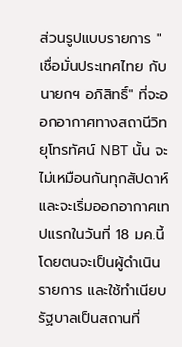ส่วนรูปแบบรายการ "เชื่อมั่นประเทศไทย กับ นายกฯ อภิสิทธิ์" ที่จะออกอากาศทางสถานีวิทยุโทรทัศน์ NBT นั้น จะไม่เหมือนกันทุกสัปดาห์ และจะเริ่มออกอากาศเทปแรกในวันที่ 18 มค.นี้ โดยตนจะเป็นผู้ดำเนินรายการ และใช้ทำเนียบรัฐบาลเป็นสถานที่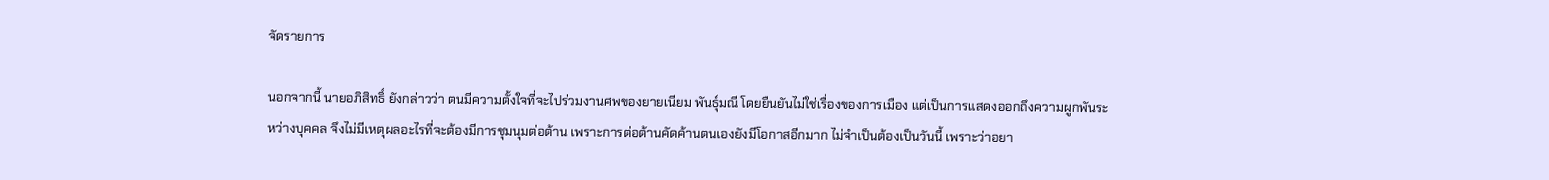จัดรายการ

นอกจากนี้ นายอภิสิทธิ์ ยังกล่าวว่า ตนมีความตั้งใจที่จะไปร่วมงานศพของยายเนียม พันธุ์มณี โดยยืนยันไม่ใช่เรื่องของการเมือง แต่เป็นการแสดงออกถึงความผูกพันระหว่างบุคคล จึงไม่มีเหตุผลอะไรที่จะต้องมีการชุมนุมต่อต้าน เพราะการต่อต้านคัดค้านตนเองยังมีโอกาสอีกมาก ไม่จำเป็นต้องเป็นวันนี้ เพราะว่าอยา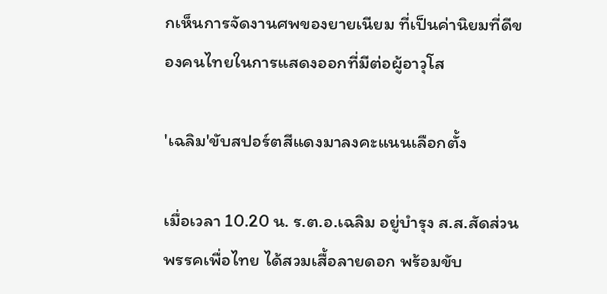กเห็นการจัดงานศพของยายเนียม ที่เป็นค่านิยมที่ดีของคนไทยในการแสดงออกที่มีต่อผู้อาวุโส

'เฉลิม'ขับสปอร์ตสีแดงมาลงคะแนนเลือกตั้ง

เมื่อเวลา 10.20 น. ร.ต.อ.เฉลิม อยู่บำรุง ส.ส.สัดส่วน พรรคเพื่อไทย ได้สวมเสื้อลายดอก พร้อมขับ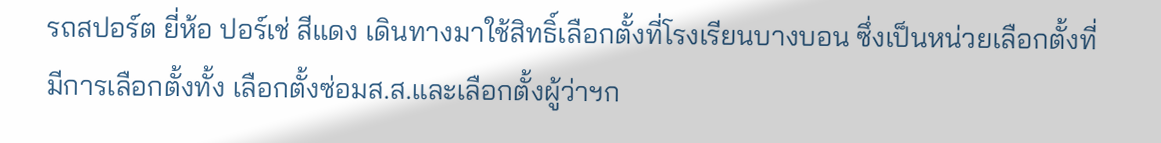รถสปอร์ต ยี่ห้อ ปอร์เช่ สีแดง เดินทางมาใช้สิทธิ์เลือกตั้งที่โรงเรียนบางบอน ซึ่งเป็นหน่วยเลือกตั้งที่มีการเลือกตั้งทั้ง เลือกตั้งซ่อมส.ส.และเลือกตั้งผู้ว่าฯก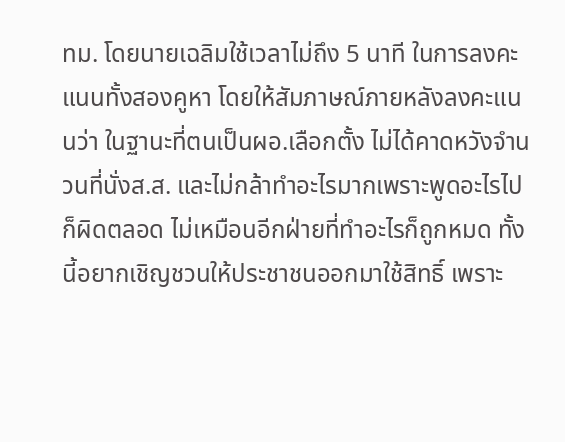ทม. โดยนายเฉลิมใช้เวลาไม่ถึง 5 นาที ในการลงคะแนนทั้งสองคูหา โดยให้สัมภาษณ์ภายหลังลงคะแนนว่า ในฐานะที่ตนเป็นผอ.เลือกตั้ง ไม่ได้คาดหวังจำนวนที่นั่งส.ส. และไม่กล้าทำอะไรมากเพราะพูดอะไรไปก็ผิดตลอด ไม่เหมือนอีกฝ่ายที่ทำอะไรก็ถูกหมด ทั้งนี้อยากเชิญชวนให้ประชาชนออกมาใช้สิทธิ์ เพราะ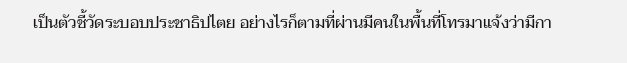เป็นตัวชี้วัดระบอบประชาธิปไตย อย่างไรก็ตามที่ผ่านมีคนในพื้นที่โทรมาแจ้งว่ามีกา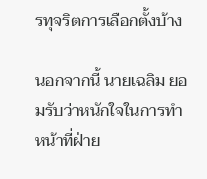รทุจริตการเลือกตั้งบ้าง

นอกจากนี้ นายเฉลิม ยอมรับว่าหนักใจในการทำหน้าที่ฝ่าย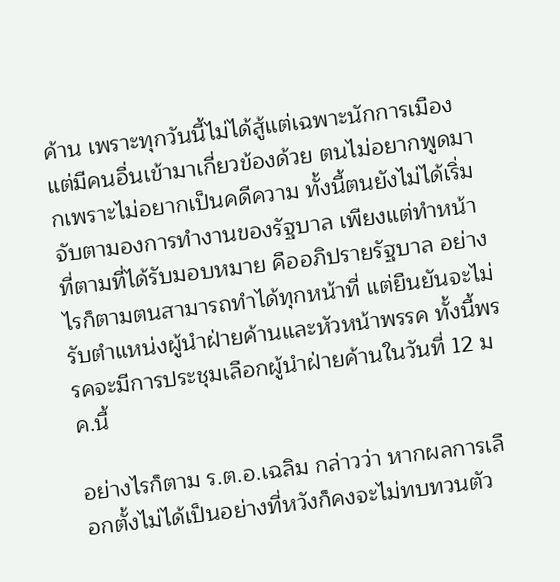ค้าน เพราะทุกวันนี้ไม่ได้สู้แต่เฉพาะนักการเมืองแต่มีคนอื่นเข้ามาเกี่ยวข้องด้วย ตนไม่อยากพูดมากเพราะไม่อยากเป็นคดีความ ทั้งนี้ตนยังไม่ได้เริ่มจับตามองการทำงานของรัฐบาล เพียงแต่ทำหน้าที่ตามที่ได้รับมอบหมาย คืออภิปรายรัฐบาล อย่างไรก็ตามตนสามารถทำได้ทุกหน้าที่ แต่ยืนยันจะไม่รับตำแหน่งผู้นำฝ่ายค้านและหัวหน้าพรรค ทั้งนี้พรรคจะมีการประชุมเลือกผู้นำฝ่ายค้านในวันที่ 12 มค.นี้

อย่างไรก็ตาม ร.ต.อ.เฉลิม กล่าวว่า หากผลการเลือกตั้งไม่ได้เป็นอย่างที่หวังก็คงจะไม่ทบทวนตัว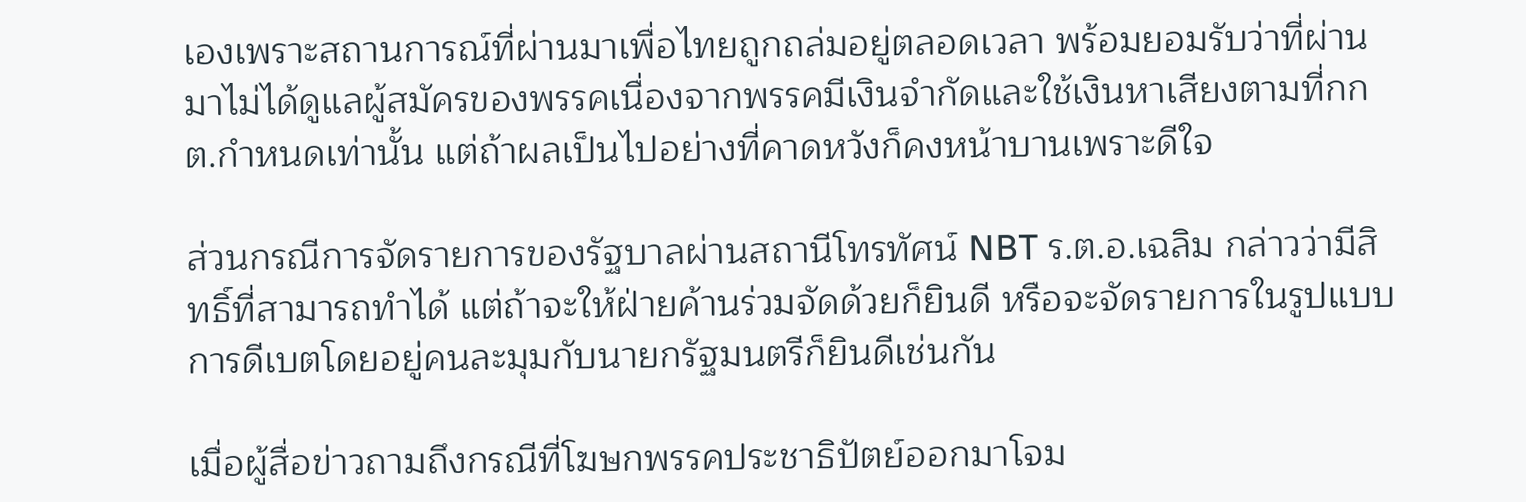เองเพราะสถานการณ์ที่ผ่านมาเพื่อไทยถูกถล่มอยู่ตลอดเวลา พร้อมยอมรับว่าที่ผ่านมาไม่ได้ดูแลผู้สมัครของพรรคเนื่องจากพรรคมีเงินจำกัดและใช้เงินหาเสียงตามที่กกต.กำหนดเท่านั้น แต่ถ้าผลเป็นไปอย่างที่คาดหวังก็คงหน้าบานเพราะดีใจ

ส่วนกรณีการจัดรายการของรัฐบาลผ่านสถานีโทรทัศน์ NBT ร.ต.อ.เฉลิม กล่าวว่ามีสิทธิ์ที่สามารถทำได้ แต่ถ้าจะให้ฝ่ายค้านร่วมจัดด้วยก็ยินดี หรือจะจัดรายการในรูปแบบการดีเบตโดยอยู่คนละมุมกับนายกรัฐมนตรีก็ยินดีเช่นกัน

เมื่อผู้สื่อข่าวถามถึงกรณีที่โฆษกพรรคประชาธิปัตย์ออกมาโจม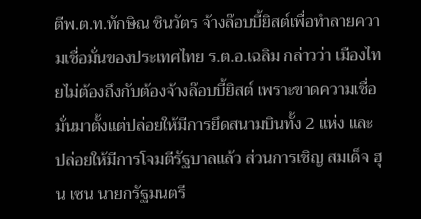ตีพ.ต.ท.ทักษิณ ชินวัตร จ้างล๊อบบี้ยิสต์เพื่อทำลายความเชื่อมั่นของประเทศไทย ร.ต.อ.เฉลิม กล่าวว่า เมืองไทยไม่ต้องถึงกับต้องจ้างล๊อบบี้ยิสต์ เพราะขาดความเชื่อมั่นมาตั้งแต่ปล่อยให้มีการยึดสนามบินทั้ง 2 แห่ง และปล่อยให้มีการโจมตีรัฐบาลแล้ว ส่วนการเชิญ สมเด็จ ฮุน เซน นายกรัฐมนตรี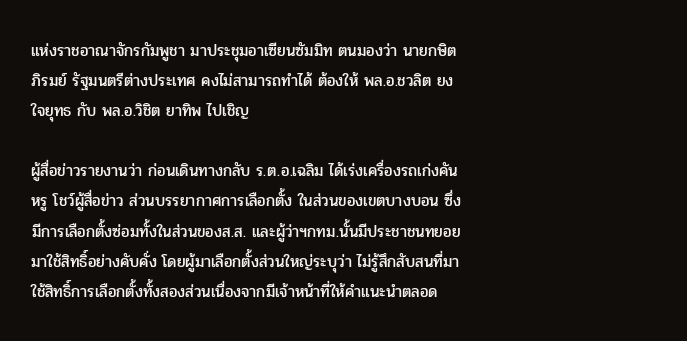แห่งราชอาณาจักรกัมพูชา มาประชุมอาเซียนซัมมิท ตนมองว่า นายกษิต ภิรมย์ รัฐมนตรีต่างประเทศ คงไม่สามารถทำได้ ต้องให้ พล.อ.ชวลิต ยงใจยุทธ กับ พล.อ.วิชิต ยาทิพ ไปเชิญ

ผู้สื่อข่าวรายงานว่า ก่อนเดินทางกลับ ร.ต.อ.เฉลิม ได้เร่งเครื่องรถเก่งคันหรู โชว์ผู้สื่อข่าว ส่วนบรรยากาศการเลือกตั้ง ในส่วนของเขตบางบอน ซึ่งมีการเลือกตั้งซ่อมทั้งในส่วนของส.ส. และผู้ว่าฯกทม.นั้นมีประชาชนทยอยมาใช้สิทธิ์อย่างคับคั่ง โดยผู้มาเลือกตั้งส่วนใหญ่ระบุว่า ไม่รู้สึกสับสนที่มาใช้สิทธิ์การเลือกตั้งทั้งสองส่วนเนื่องจากมีเจ้าหน้าที่ให้คำแนะนำตลอด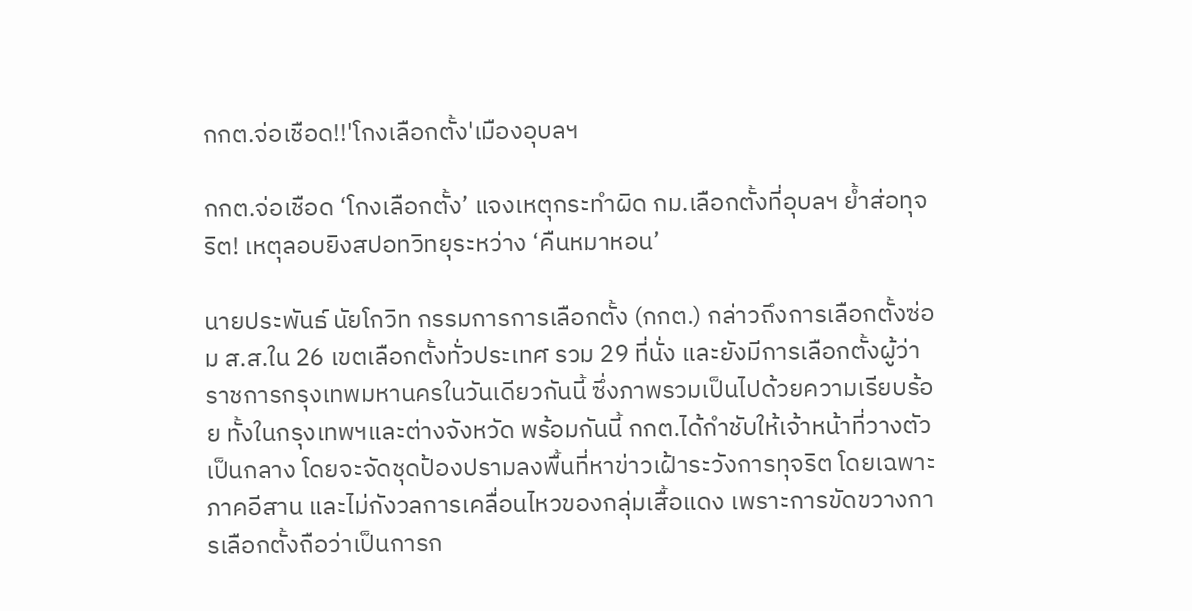กกต.จ่อเชือด!!'โกงเลือกตั้ง'เมืองอุบลฯ

กกต.จ่อเชือด ‘โกงเลือกตั้ง’ แจงเหตุกระทำผิด กม.เลือกตั้งที่อุบลฯ ย้ำส่อทุจริต! เหตุลอบยิงสปอทวิทยุระหว่าง ‘คืนหมาหอน’

นายประพันธ์ นัยโกวิท กรรมการการเลือกตั้ง (กกต.) กล่าวถึงการเลือกตั้งซ่อม ส.ส.ใน 26 เขตเลือกตั้งทั่วประเทศ รวม 29 ที่นั่ง และยังมีการเลือกตั้งผู้ว่าราชการกรุงเทพมหานครในวันเดียวกันนี้ ซึ่งภาพรวมเป็นไปด้วยความเรียบร้อย ทั้งในกรุงเทพฯและต่างจังหวัด พร้อมกันนี้ กกต.ได้กำชับให้เจ้าหน้าที่วางตัวเป็นกลาง โดยจะจัดชุดป้องปรามลงพื้นที่หาข่าวเฝ้าระวังการทุจริต โดยเฉพาะภาคอีสาน และไม่กังวลการเคลื่อนไหวของกลุ่มเสื้อแดง เพราะการขัดขวางการเลือกตั้งถือว่าเป็นการก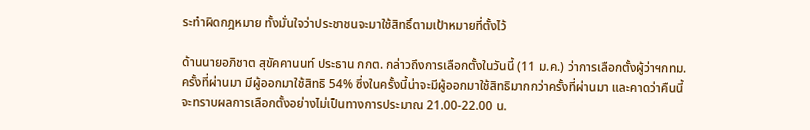ระทำผิดกฎหมาย ทั้งมั่นใจว่าประชาชนจะมาใช้สิทธิ์ตามเป้าหมายที่ตั้งไว้

ด้านนายอภิชาต สุขัคคานนท์ ประธาน กกต. กล่าวถึงการเลือกตั้งในวันนี้ (11 ม.ค.) ว่าการเลือกตั้งผู้ว่าฯกทม.ครั้งที่ผ่านมา มีผู้ออกมาใช้สิทธิ 54% ซึ่งในครั้งนี้น่าจะมีผู้ออกมาใช้สิทธิมากกว่าครั้งที่ผ่านมา และคาดว่าคืนนี้จะทราบผลการเลือกตั้งอย่างไม่เป็นทางการประมาณ 21.00-22.00 น.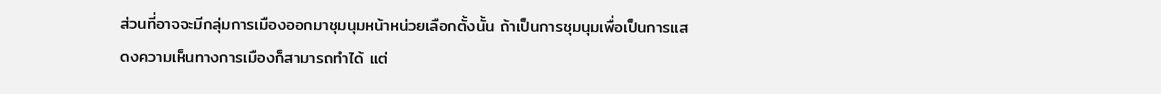ส่วนที่อาจจะมีกลุ่มการเมืองออกมาชุมนุมหน้าหน่วยเลือกตั้งนั้น ถ้าเป็นการชุมนุมเพื่อเป็นการแสดงความเห็นทางการเมืองก็สามารถทำได้ แต่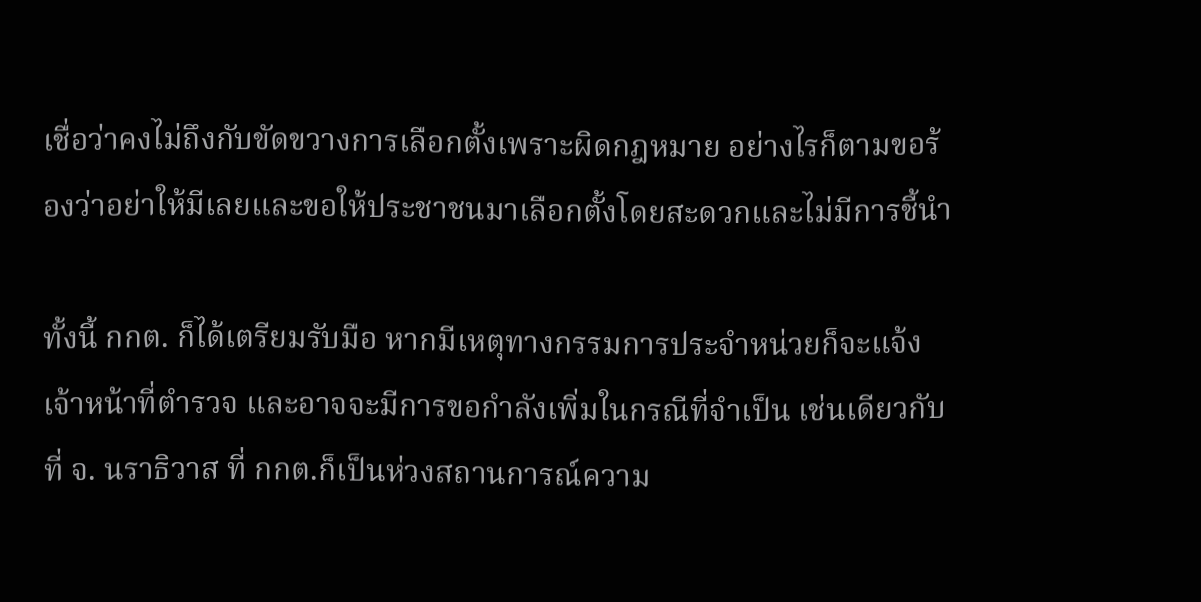เชื่อว่าคงไม่ถึงกับขัดขวางการเลือกตั้งเพราะผิดกฎหมาย อย่างไรก็ตามขอร้องว่าอย่าให้มีเลยและขอให้ประชาชนมาเลือกตั้งโดยสะดวกและไม่มีการชี้นำ

ทั้งนี้ กกต. ก็ได้เตรียมรับมือ หากมีเหตุทางกรรมการประจำหน่วยก็จะแจ้งเจ้าหน้าที่ตำรวจ และอาจจะมีการขอกำลังเพิ่มในกรณีที่จำเป็น เช่นเดียวกับที่ จ. นราธิวาส ที่ กกต.ก็เป็นห่วงสถานการณ์ความ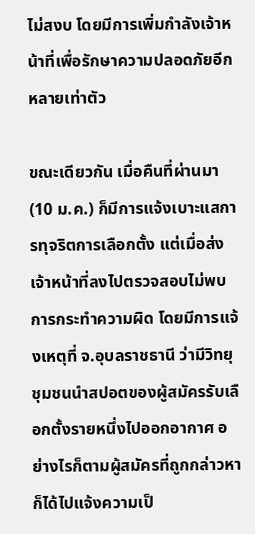ไม่สงบ โดยมีการเพิ่มกำลังเจ้าหน้าที่เพื่อรักษาความปลอดภัยอีกหลายเท่าตัว

ขณะเดียวกัน เมื่อคืนที่ผ่านมา (10 ม.ค.) ก็มีการแจ้งเบาะแสการทุจริตการเลือกตั้ง แต่เมื่อส่งเจ้าหน้าที่ลงไปตรวจสอบไม่พบการกระทำความผิด โดยมีการแจ้งเหตุที่ จ.อุบลราชธานี ว่ามีวิทยุชุมชนนำสปอตของผู้สมัครรับเลือกตั้งรายหนึ่งไปออกอากาศ อย่างไรก็ตามผู้สมัครที่ถูกกล่าวหาก็ได้ไปแจ้งความเป็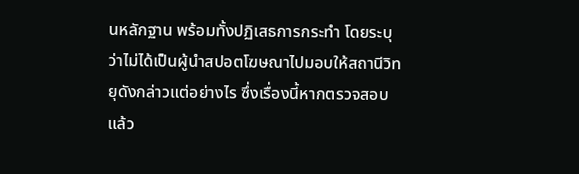นหลักฐาน พร้อมทั้งปฏิเสธการกระทำ โดยระบุว่าไม่ได้เป็นผู้นำสปอตโฆษณาไปมอบให้สถานีวิทยุดังกล่าวแต่อย่างไร ซึ่งเรื่องนี้หากตรวจสอบแล้ว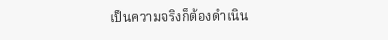เป็นความจริงก็ต้องดำเนิน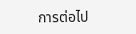การต่อไป